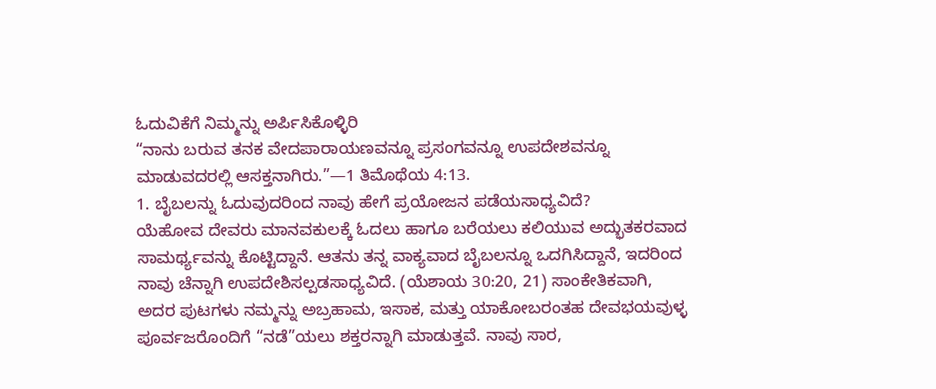ಓದುವಿಕೆಗೆ ನಿಮ್ಮನ್ನು ಅರ್ಪಿಸಿಕೊಳ್ಳಿರಿ
“ನಾನು ಬರುವ ತನಕ ವೇದಪಾರಾಯಣವನ್ನೂ ಪ್ರಸಂಗವನ್ನೂ ಉಪದೇಶವನ್ನೂ ಮಾಡುವದರಲ್ಲಿ ಆಸಕ್ತನಾಗಿರು.”—1 ತಿಮೊಥೆಯ 4:13.
1. ಬೈಬಲನ್ನು ಓದುವುದರಿಂದ ನಾವು ಹೇಗೆ ಪ್ರಯೋಜನ ಪಡೆಯಸಾಧ್ಯವಿದೆ?
ಯೆಹೋವ ದೇವರು ಮಾನವಕುಲಕ್ಕೆ ಓದಲು ಹಾಗೂ ಬರೆಯಲು ಕಲಿಯುವ ಅದ್ಭುತಕರವಾದ ಸಾಮರ್ಥ್ಯವನ್ನು ಕೊಟ್ಟಿದ್ದಾನೆ. ಆತನು ತನ್ನ ವಾಕ್ಯವಾದ ಬೈಬಲನ್ನೂ ಒದಗಿಸಿದ್ದಾನೆ, ಇದರಿಂದ ನಾವು ಚೆನ್ನಾಗಿ ಉಪದೇಶಿಸಲ್ಪಡಸಾಧ್ಯವಿದೆ. (ಯೆಶಾಯ 30:20, 21) ಸಾಂಕೇತಿಕವಾಗಿ, ಅದರ ಪುಟಗಳು ನಮ್ಮನ್ನು ಅಬ್ರಹಾಮ, ಇಸಾಕ, ಮತ್ತು ಯಾಕೋಬರಂತಹ ದೇವಭಯವುಳ್ಳ ಪೂರ್ವಜರೊಂದಿಗೆ “ನಡೆ”ಯಲು ಶಕ್ತರನ್ನಾಗಿ ಮಾಡುತ್ತವೆ. ನಾವು ಸಾರ,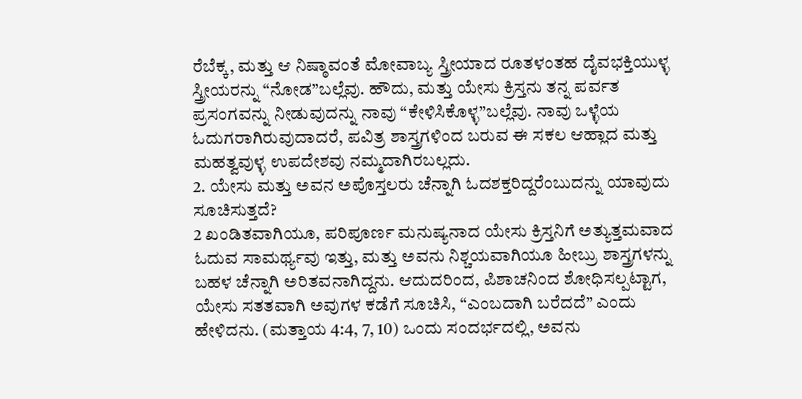ರೆಬೆಕ್ಕ, ಮತ್ತು ಆ ನಿಷ್ಠಾವಂತೆ ಮೋವಾಬ್ಯ ಸ್ತ್ರೀಯಾದ ರೂತಳಂತಹ ದೈವಭಕ್ತಿಯುಳ್ಳ ಸ್ತ್ರೀಯರನ್ನು “ನೋಡ”ಬಲ್ಲೆವು. ಹೌದು, ಮತ್ತು ಯೇಸು ಕ್ರಿಸ್ತನು ತನ್ನ ಪರ್ವತ ಪ್ರಸಂಗವನ್ನು ನೀಡುವುದನ್ನು ನಾವು “ಕೇಳಿಸಿಕೊಳ್ಳ”ಬಲ್ಲೆವು. ನಾವು ಒಳ್ಳೆಯ ಓದುಗರಾಗಿರುವುದಾದರೆ, ಪವಿತ್ರ ಶಾಸ್ತ್ರಗಳಿಂದ ಬರುವ ಈ ಸಕಲ ಆಹ್ಲಾದ ಮತ್ತು ಮಹತ್ವವುಳ್ಳ ಉಪದೇಶವು ನಮ್ಮದಾಗಿರಬಲ್ಲದು.
2. ಯೇಸು ಮತ್ತು ಅವನ ಅಪೊಸ್ತಲರು ಚೆನ್ನಾಗಿ ಓದಶಕ್ತರಿದ್ದರೆಂಬುದನ್ನು ಯಾವುದು ಸೂಚಿಸುತ್ತದೆ?
2 ಖಂಡಿತವಾಗಿಯೂ, ಪರಿಪೂರ್ಣ ಮನುಷ್ಯನಾದ ಯೇಸು ಕ್ರಿಸ್ತನಿಗೆ ಅತ್ಯುತ್ತಮವಾದ ಓದುವ ಸಾಮರ್ಥ್ಯವು ಇತ್ತು, ಮತ್ತು ಅವನು ನಿಶ್ಚಯವಾಗಿಯೂ ಹೀಬ್ರು ಶಾಸ್ತ್ರಗಳನ್ನು ಬಹಳ ಚೆನ್ನಾಗಿ ಅರಿತವನಾಗಿದ್ದನು. ಆದುದರಿಂದ, ಪಿಶಾಚನಿಂದ ಶೋಧಿಸಲ್ಪಟ್ಟಾಗ, ಯೇಸು ಸತತವಾಗಿ ಅವುಗಳ ಕಡೆಗೆ ಸೂಚಿಸಿ, “ಎಂಬದಾಗಿ ಬರೆದದೆ” ಎಂದು ಹೇಳಿದನು. (ಮತ್ತಾಯ 4:4, 7, 10) ಒಂದು ಸಂದರ್ಭದಲ್ಲಿ, ಅವನು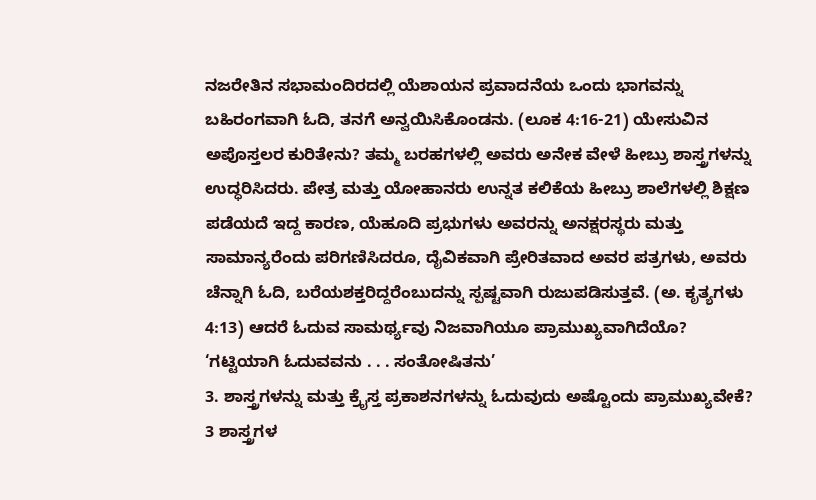ನಜರೇತಿನ ಸಭಾಮಂದಿರದಲ್ಲಿ ಯೆಶಾಯನ ಪ್ರವಾದನೆಯ ಒಂದು ಭಾಗವನ್ನು ಬಹಿರಂಗವಾಗಿ ಓದಿ, ತನಗೆ ಅನ್ವಯಿಸಿಕೊಂಡನು. (ಲೂಕ 4:16-21) ಯೇಸುವಿನ ಅಪೊಸ್ತಲರ ಕುರಿತೇನು? ತಮ್ಮ ಬರಹಗಳಲ್ಲಿ ಅವರು ಅನೇಕ ವೇಳೆ ಹೀಬ್ರು ಶಾಸ್ತ್ರಗಳನ್ನು ಉದ್ಧರಿಸಿದರು. ಪೇತ್ರ ಮತ್ತು ಯೋಹಾನರು ಉನ್ನತ ಕಲಿಕೆಯ ಹೀಬ್ರು ಶಾಲೆಗಳಲ್ಲಿ ಶಿಕ್ಷಣ ಪಡೆಯದೆ ಇದ್ದ ಕಾರಣ, ಯೆಹೂದಿ ಪ್ರಭುಗಳು ಅವರನ್ನು ಅನಕ್ಷರಸ್ಥರು ಮತ್ತು ಸಾಮಾನ್ಯರೆಂದು ಪರಿಗಣಿಸಿದರೂ, ದೈವಿಕವಾಗಿ ಪ್ರೇರಿತವಾದ ಅವರ ಪತ್ರಗಳು, ಅವರು ಚೆನ್ನಾಗಿ ಓದಿ, ಬರೆಯಶಕ್ತರಿದ್ದರೆಂಬುದನ್ನು ಸ್ಪಷ್ಟವಾಗಿ ರುಜುಪಡಿಸುತ್ತವೆ. (ಅ. ಕೃತ್ಯಗಳು 4:13) ಆದರೆ ಓದುವ ಸಾಮರ್ಥ್ಯವು ನಿಜವಾಗಿಯೂ ಪ್ರಾಮುಖ್ಯವಾಗಿದೆಯೊ?
‘ಗಟ್ಟಿಯಾಗಿ ಓದುವವನು . . . ಸಂತೋಷಿತನು’
3. ಶಾಸ್ತ್ರಗಳನ್ನು ಮತ್ತು ಕ್ರೈಸ್ತ ಪ್ರಕಾಶನಗಳನ್ನು ಓದುವುದು ಅಷ್ಟೊಂದು ಪ್ರಾಮುಖ್ಯವೇಕೆ?
3 ಶಾಸ್ತ್ರಗಳ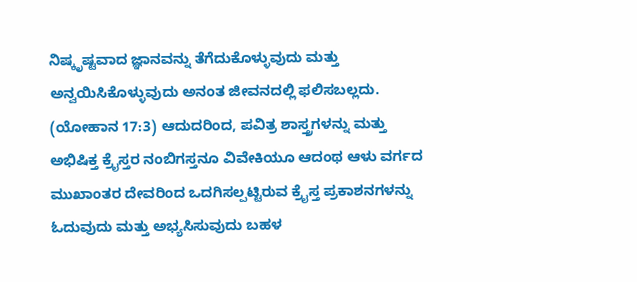ನಿಷ್ಕೃಷ್ಟವಾದ ಜ್ಞಾನವನ್ನು ತೆಗೆದುಕೊಳ್ಳುವುದು ಮತ್ತು ಅನ್ವಯಿಸಿಕೊಳ್ಳುವುದು ಅನಂತ ಜೀವನದಲ್ಲಿ ಫಲಿಸಬಲ್ಲದು. (ಯೋಹಾನ 17:3) ಆದುದರಿಂದ, ಪವಿತ್ರ ಶಾಸ್ತ್ರಗಳನ್ನು ಮತ್ತು ಅಭಿಷಿಕ್ತ ಕ್ರೈಸ್ತರ ನಂಬಿಗಸ್ತನೂ ವಿವೇಕಿಯೂ ಆದಂಥ ಆಳು ವರ್ಗದ ಮುಖಾಂತರ ದೇವರಿಂದ ಒದಗಿಸಲ್ಪಟ್ಟಿರುವ ಕ್ರೈಸ್ತ ಪ್ರಕಾಶನಗಳನ್ನು ಓದುವುದು ಮತ್ತು ಅಭ್ಯಸಿಸುವುದು ಬಹಳ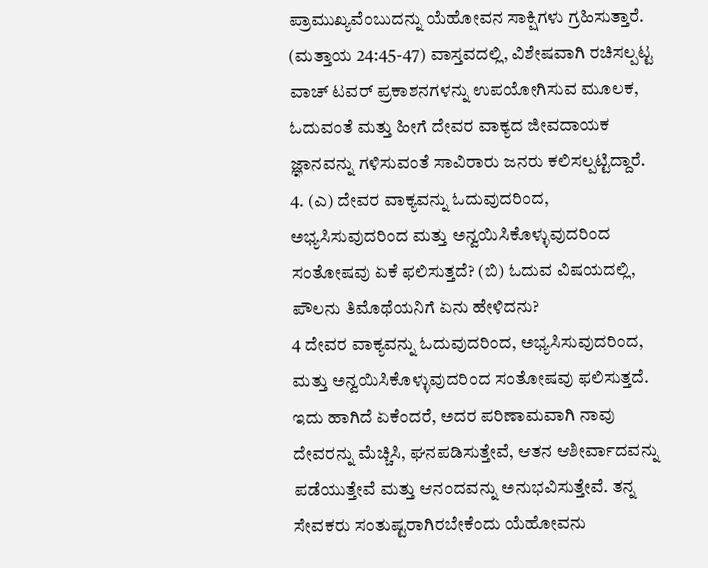ಪ್ರಾಮುಖ್ಯವೆಂಬುದನ್ನು ಯೆಹೋವನ ಸಾಕ್ಷಿಗಳು ಗ್ರಹಿಸುತ್ತಾರೆ. (ಮತ್ತಾಯ 24:45-47) ವಾಸ್ತವದಲ್ಲಿ, ವಿಶೇಷವಾಗಿ ರಚಿಸಲ್ಪಟ್ಟ ವಾಚ್ ಟವರ್ ಪ್ರಕಾಶನಗಳನ್ನು ಉಪಯೋಗಿಸುವ ಮೂಲಕ, ಓದುವಂತೆ ಮತ್ತು ಹೀಗೆ ದೇವರ ವಾಕ್ಯದ ಜೀವದಾಯಕ ಜ್ಞಾನವನ್ನು ಗಳಿಸುವಂತೆ ಸಾವಿರಾರು ಜನರು ಕಲಿಸಲ್ಪಟ್ಟಿದ್ದಾರೆ.
4. (ಎ) ದೇವರ ವಾಕ್ಯವನ್ನು ಓದುವುದರಿಂದ, ಅಭ್ಯಸಿಸುವುದರಿಂದ ಮತ್ತು ಅನ್ವಯಿಸಿಕೊಳ್ಳುವುದರಿಂದ ಸಂತೋಷವು ಏಕೆ ಫಲಿಸುತ್ತದೆ? (ಬಿ) ಓದುವ ವಿಷಯದಲ್ಲಿ, ಪೌಲನು ತಿಮೊಥೆಯನಿಗೆ ಏನು ಹೇಳಿದನು?
4 ದೇವರ ವಾಕ್ಯವನ್ನು ಓದುವುದರಿಂದ, ಅಭ್ಯಸಿಸುವುದರಿಂದ, ಮತ್ತು ಅನ್ವಯಿಸಿಕೊಳ್ಳುವುದರಿಂದ ಸಂತೋಷವು ಫಲಿಸುತ್ತದೆ. ಇದು ಹಾಗಿದೆ ಏಕೆಂದರೆ, ಅದರ ಪರಿಣಾಮವಾಗಿ ನಾವು ದೇವರನ್ನು ಮೆಚ್ಚಿಸಿ, ಘನಪಡಿಸುತ್ತೇವೆ, ಆತನ ಆಶೀರ್ವಾದವನ್ನು ಪಡೆಯುತ್ತೇವೆ ಮತ್ತು ಆನಂದವನ್ನು ಅನುಭವಿಸುತ್ತೇವೆ. ತನ್ನ ಸೇವಕರು ಸಂತುಷ್ಟರಾಗಿರಬೇಕೆಂದು ಯೆಹೋವನು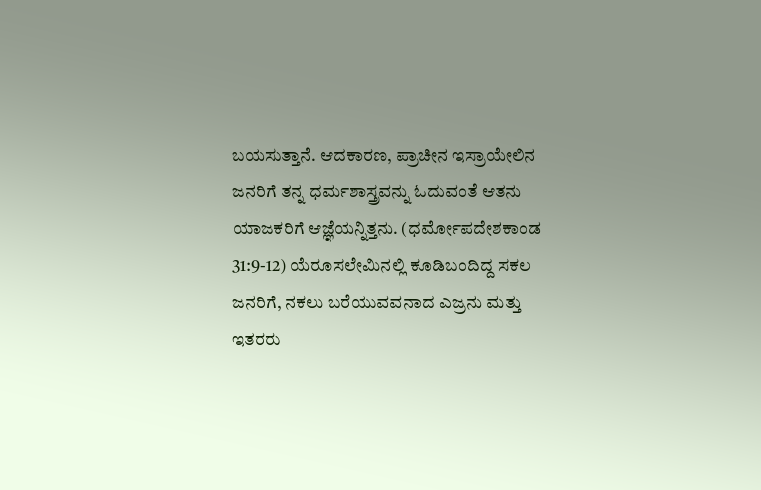ಬಯಸುತ್ತಾನೆ. ಆದಕಾರಣ, ಪ್ರಾಚೀನ ಇಸ್ರಾಯೇಲಿನ ಜನರಿಗೆ ತನ್ನ ಧರ್ಮಶಾಸ್ತ್ರವನ್ನು ಓದುವಂತೆ ಆತನು ಯಾಜಕರಿಗೆ ಆಜ್ಞೆಯನ್ನಿತ್ತನು. (ಧರ್ಮೋಪದೇಶಕಾಂಡ 31:9-12) ಯೆರೂಸಲೇಮಿನಲ್ಲಿ ಕೂಡಿಬಂದಿದ್ದ ಸಕಲ ಜನರಿಗೆ, ನಕಲು ಬರೆಯುವವನಾದ ಎಜ್ರನು ಮತ್ತು ಇತರರು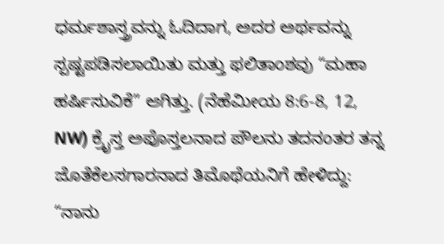ಧರ್ಮಶಾಸ್ತ್ರವನ್ನು ಓದಿದಾಗ, ಅದರ ಅರ್ಥವನ್ನು ಸ್ಪಷ್ಟಪಡಿಸಲಾಯಿತು ಮತ್ತು ಫಲಿತಾಂಶವು “ಮಹಾ ಹರ್ಷಿಸುವಿಕೆ” ಆಗಿತ್ತು. (ನೆಹೆಮೀಯ 8:6-8, 12, NW) ಕ್ರೈಸ್ತ ಅಪೊಸ್ತಲನಾದ ಪೌಲನು ತದನಂತರ ತನ್ನ ಜೊತೆಕೆಲಸಗಾರನಾದ ತಿಮೊಥೆಯನಿಗೆ ಹೇಳಿದ್ದು: “ನಾನು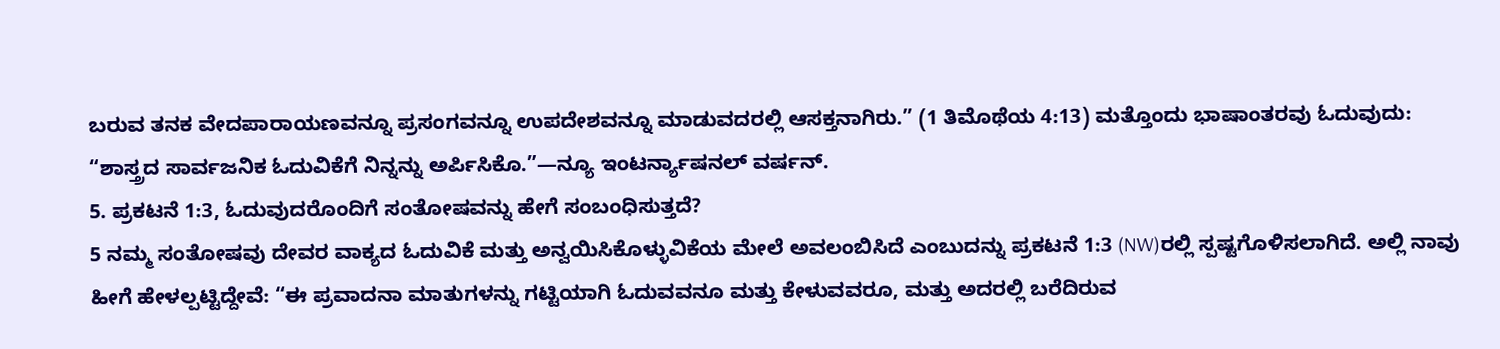ಬರುವ ತನಕ ವೇದಪಾರಾಯಣವನ್ನೂ ಪ್ರಸಂಗವನ್ನೂ ಉಪದೇಶವನ್ನೂ ಮಾಡುವದರಲ್ಲಿ ಆಸಕ್ತನಾಗಿರು.” (1 ತಿಮೊಥೆಯ 4:13) ಮತ್ತೊಂದು ಭಾಷಾಂತರವು ಓದುವುದು: “ಶಾಸ್ತ್ರದ ಸಾರ್ವಜನಿಕ ಓದುವಿಕೆಗೆ ನಿನ್ನನ್ನು ಅರ್ಪಿಸಿಕೊ.”—ನ್ಯೂ ಇಂಟರ್ನ್ಯಾಷನಲ್ ವರ್ಷನ್.
5. ಪ್ರಕಟನೆ 1:3, ಓದುವುದರೊಂದಿಗೆ ಸಂತೋಷವನ್ನು ಹೇಗೆ ಸಂಬಂಧಿಸುತ್ತದೆ?
5 ನಮ್ಮ ಸಂತೋಷವು ದೇವರ ವಾಕ್ಯದ ಓದುವಿಕೆ ಮತ್ತು ಅನ್ವಯಿಸಿಕೊಳ್ಳುವಿಕೆಯ ಮೇಲೆ ಅವಲಂಬಿಸಿದೆ ಎಂಬುದನ್ನು ಪ್ರಕಟನೆ 1:3 (NW)ರಲ್ಲಿ ಸ್ಪಷ್ಟಗೊಳಿಸಲಾಗಿದೆ. ಅಲ್ಲಿ ನಾವು ಹೀಗೆ ಹೇಳಲ್ಪಟ್ಟಿದ್ದೇವೆ: “ಈ ಪ್ರವಾದನಾ ಮಾತುಗಳನ್ನು ಗಟ್ಟಿಯಾಗಿ ಓದುವವನೂ ಮತ್ತು ಕೇಳುವವರೂ, ಮತ್ತು ಅದರಲ್ಲಿ ಬರೆದಿರುವ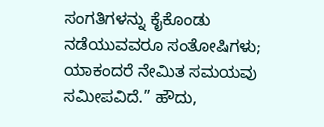ಸಂಗತಿಗಳನ್ನು ಕೈಕೊಂಡು ನಡೆಯುವವರೂ ಸಂತೋಷಿಗಳು; ಯಾಕಂದರೆ ನೇಮಿತ ಸಮಯವು ಸಮೀಪವಿದೆ.” ಹೌದು,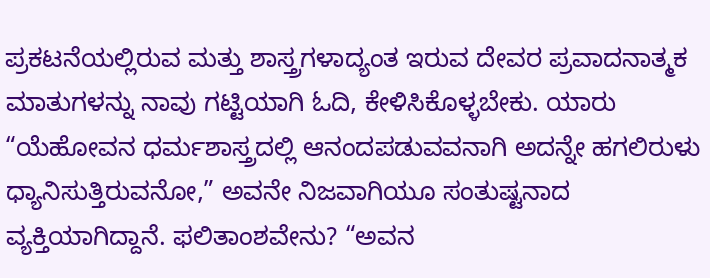ಪ್ರಕಟನೆಯಲ್ಲಿರುವ ಮತ್ತು ಶಾಸ್ತ್ರಗಳಾದ್ಯಂತ ಇರುವ ದೇವರ ಪ್ರವಾದನಾತ್ಮಕ ಮಾತುಗಳನ್ನು ನಾವು ಗಟ್ಟಿಯಾಗಿ ಓದಿ, ಕೇಳಿಸಿಕೊಳ್ಳಬೇಕು. ಯಾರು “ಯೆಹೋವನ ಧರ್ಮಶಾಸ್ತ್ರದಲ್ಲಿ ಆನಂದಪಡುವವನಾಗಿ ಅದನ್ನೇ ಹಗಲಿರುಳು ಧ್ಯಾನಿಸುತ್ತಿರುವನೋ,” ಅವನೇ ನಿಜವಾಗಿಯೂ ಸಂತುಷ್ಟನಾದ ವ್ಯಕ್ತಿಯಾಗಿದ್ದಾನೆ. ಫಲಿತಾಂಶವೇನು? “ಅವನ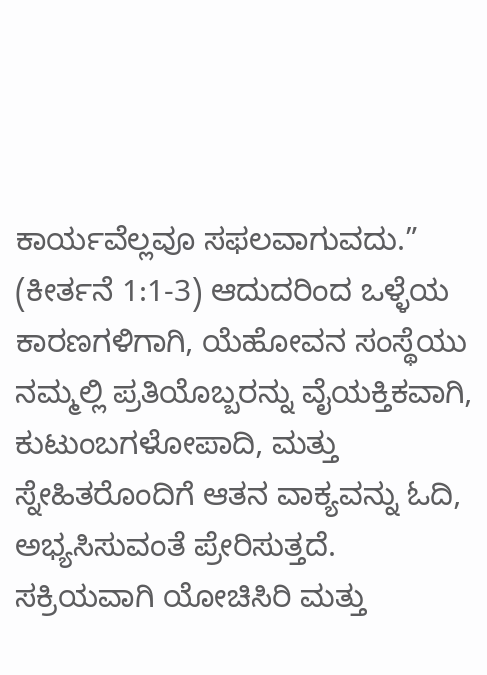ಕಾರ್ಯವೆಲ್ಲವೂ ಸಫಲವಾಗುವದು.” (ಕೀರ್ತನೆ 1:1-3) ಆದುದರಿಂದ ಒಳ್ಳೆಯ ಕಾರಣಗಳಿಗಾಗಿ, ಯೆಹೋವನ ಸಂಸ್ಥೆಯು ನಮ್ಮಲ್ಲಿ ಪ್ರತಿಯೊಬ್ಬರನ್ನು ವೈಯಕ್ತಿಕವಾಗಿ, ಕುಟುಂಬಗಳೋಪಾದಿ, ಮತ್ತು ಸ್ನೇಹಿತರೊಂದಿಗೆ ಆತನ ವಾಕ್ಯವನ್ನು ಓದಿ, ಅಭ್ಯಸಿಸುವಂತೆ ಪ್ರೇರಿಸುತ್ತದೆ.
ಸಕ್ರಿಯವಾಗಿ ಯೋಚಿಸಿರಿ ಮತ್ತು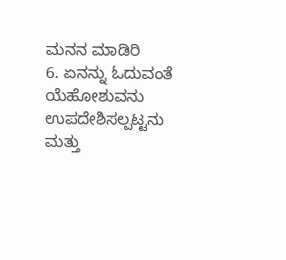ಮನನ ಮಾಡಿರಿ
6. ಏನನ್ನು ಓದುವಂತೆ ಯೆಹೋಶುವನು ಉಪದೇಶಿಸಲ್ಪಟ್ಟನು ಮತ್ತು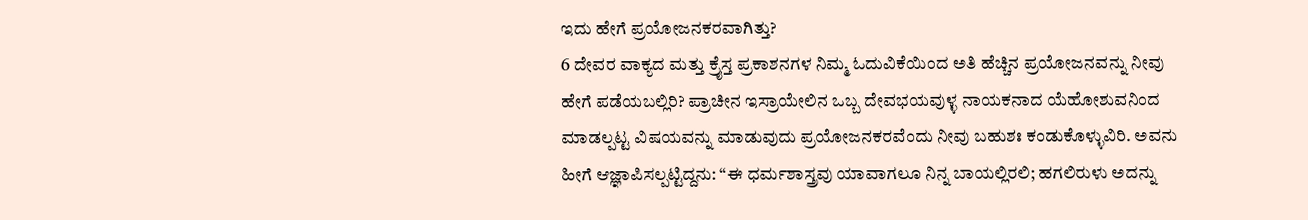ಇದು ಹೇಗೆ ಪ್ರಯೋಜನಕರವಾಗಿತ್ತು?
6 ದೇವರ ವಾಕ್ಯದ ಮತ್ತು ಕ್ರೈಸ್ತ ಪ್ರಕಾಶನಗಳ ನಿಮ್ಮ ಓದುವಿಕೆಯಿಂದ ಅತಿ ಹೆಚ್ಚಿನ ಪ್ರಯೋಜನವನ್ನು ನೀವು ಹೇಗೆ ಪಡೆಯಬಲ್ಲಿರಿ? ಪ್ರಾಚೀನ ಇಸ್ರಾಯೇಲಿನ ಒಬ್ಬ ದೇವಭಯವುಳ್ಳ ನಾಯಕನಾದ ಯೆಹೋಶುವನಿಂದ ಮಾಡಲ್ಪಟ್ಟ ವಿಷಯವನ್ನು ಮಾಡುವುದು ಪ್ರಯೋಜನಕರವೆಂದು ನೀವು ಬಹುಶಃ ಕಂಡುಕೊಳ್ಳುವಿರಿ. ಅವನು ಹೀಗೆ ಆಜ್ಞಾಪಿಸಲ್ಪಟ್ಟಿದ್ದನು: “ಈ ಧರ್ಮಶಾಸ್ತ್ರವು ಯಾವಾಗಲೂ ನಿನ್ನ ಬಾಯಲ್ಲಿರಲಿ; ಹಗಲಿರುಳು ಅದನ್ನು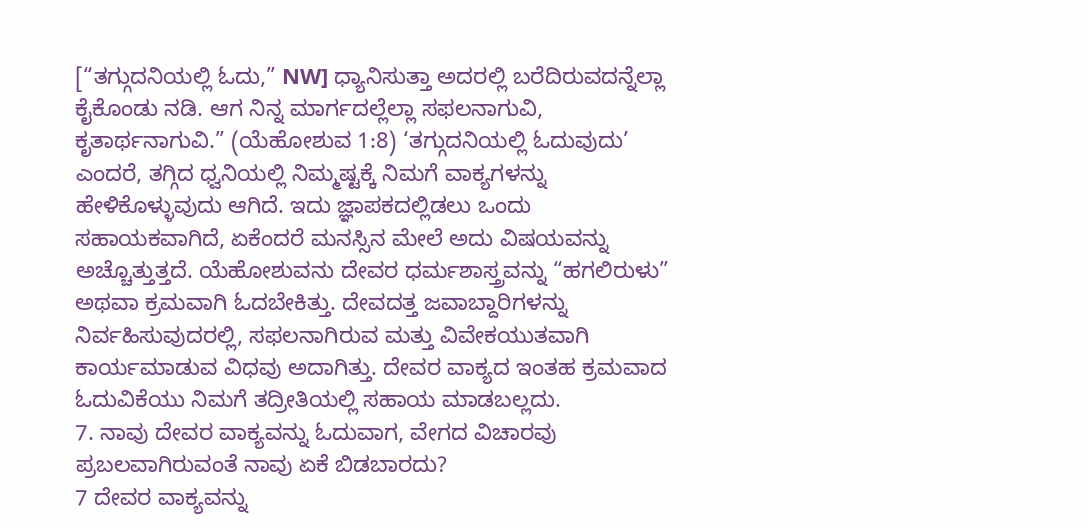[“ತಗ್ಗುದನಿಯಲ್ಲಿ ಓದು,” NW] ಧ್ಯಾನಿಸುತ್ತಾ ಅದರಲ್ಲಿ ಬರೆದಿರುವದನ್ನೆಲ್ಲಾ ಕೈಕೊಂಡು ನಡಿ. ಆಗ ನಿನ್ನ ಮಾರ್ಗದಲ್ಲೆಲ್ಲಾ ಸಫಲನಾಗುವಿ, ಕೃತಾರ್ಥನಾಗುವಿ.” (ಯೆಹೋಶುವ 1:8) ‘ತಗ್ಗುದನಿಯಲ್ಲಿ ಓದುವುದು’ ಎಂದರೆ, ತಗ್ಗಿದ ಧ್ವನಿಯಲ್ಲಿ ನಿಮ್ಮಷ್ಟಕ್ಕೆ ನಿಮಗೆ ವಾಕ್ಯಗಳನ್ನು ಹೇಳಿಕೊಳ್ಳುವುದು ಆಗಿದೆ. ಇದು ಜ್ಞಾಪಕದಲ್ಲಿಡಲು ಒಂದು ಸಹಾಯಕವಾಗಿದೆ, ಏಕೆಂದರೆ ಮನಸ್ಸಿನ ಮೇಲೆ ಅದು ವಿಷಯವನ್ನು ಅಚ್ಚೊತ್ತುತ್ತದೆ. ಯೆಹೋಶುವನು ದೇವರ ಧರ್ಮಶಾಸ್ತ್ರವನ್ನು “ಹಗಲಿರುಳು” ಅಥವಾ ಕ್ರಮವಾಗಿ ಓದಬೇಕಿತ್ತು. ದೇವದತ್ತ ಜವಾಬ್ದಾರಿಗಳನ್ನು ನಿರ್ವಹಿಸುವುದರಲ್ಲಿ, ಸಫಲನಾಗಿರುವ ಮತ್ತು ವಿವೇಕಯುತವಾಗಿ ಕಾರ್ಯಮಾಡುವ ವಿಧವು ಅದಾಗಿತ್ತು. ದೇವರ ವಾಕ್ಯದ ಇಂತಹ ಕ್ರಮವಾದ ಓದುವಿಕೆಯು ನಿಮಗೆ ತದ್ರೀತಿಯಲ್ಲಿ ಸಹಾಯ ಮಾಡಬಲ್ಲದು.
7. ನಾವು ದೇವರ ವಾಕ್ಯವನ್ನು ಓದುವಾಗ, ವೇಗದ ವಿಚಾರವು ಪ್ರಬಲವಾಗಿರುವಂತೆ ನಾವು ಏಕೆ ಬಿಡಬಾರದು?
7 ದೇವರ ವಾಕ್ಯವನ್ನು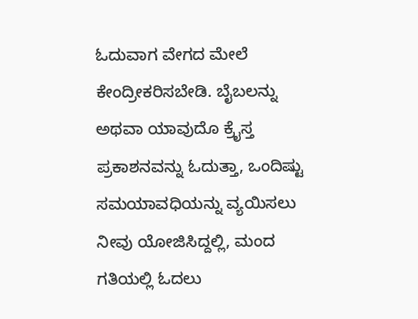ಓದುವಾಗ ವೇಗದ ಮೇಲೆ ಕೇಂದ್ರೀಕರಿಸಬೇಡಿ. ಬೈಬಲನ್ನು ಅಥವಾ ಯಾವುದೊ ಕ್ರೈಸ್ತ ಪ್ರಕಾಶನವನ್ನು ಓದುತ್ತಾ, ಒಂದಿಷ್ಟು ಸಮಯಾವಧಿಯನ್ನು ವ್ಯಯಿಸಲು ನೀವು ಯೋಜಿಸಿದ್ದಲ್ಲಿ, ಮಂದ ಗತಿಯಲ್ಲಿ ಓದಲು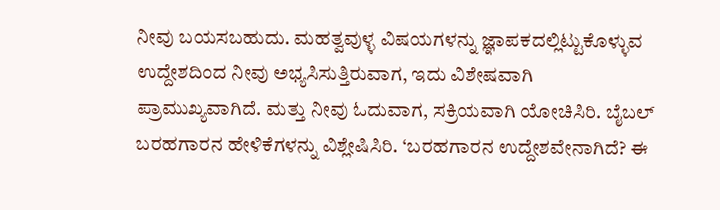ನೀವು ಬಯಸಬಹುದು. ಮಹತ್ವವುಳ್ಳ ವಿಷಯಗಳನ್ನು ಜ್ಞಾಪಕದಲ್ಲಿಟ್ಟುಕೊಳ್ಳುವ ಉದ್ದೇಶದಿಂದ ನೀವು ಅಭ್ಯಸಿಸುತ್ತಿರುವಾಗ, ಇದು ವಿಶೇಷವಾಗಿ ಪ್ರಾಮುಖ್ಯವಾಗಿದೆ. ಮತ್ತು ನೀವು ಓದುವಾಗ, ಸಕ್ರಿಯವಾಗಿ ಯೋಚಿಸಿರಿ. ಬೈಬಲ್ ಬರಹಗಾರನ ಹೇಳಿಕೆಗಳನ್ನು ವಿಶ್ಲೇಷಿಸಿರಿ. ‘ಬರಹಗಾರನ ಉದ್ದೇಶವೇನಾಗಿದೆ? ಈ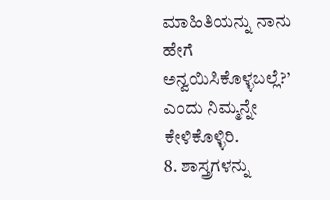ಮಾಹಿತಿಯನ್ನು ನಾನು ಹೇಗೆ ಅನ್ವಯಿಸಿಕೊಳ್ಳಬಲ್ಲೆ?’ ಎಂದು ನಿಮ್ಮನ್ನೇ ಕೇಳಿಕೊಳ್ಳಿರಿ.
8. ಶಾಸ್ತ್ರಗಳನ್ನು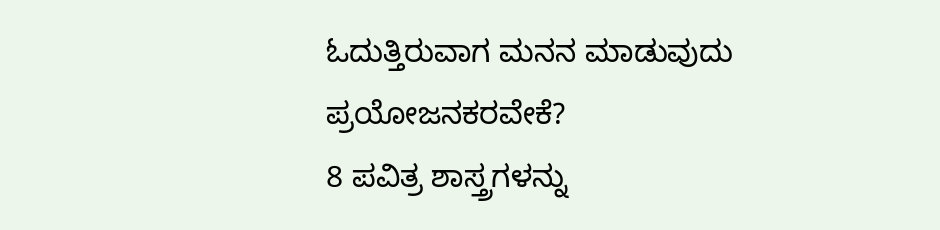ಓದುತ್ತಿರುವಾಗ ಮನನ ಮಾಡುವುದು ಪ್ರಯೋಜನಕರವೇಕೆ?
8 ಪವಿತ್ರ ಶಾಸ್ತ್ರಗಳನ್ನು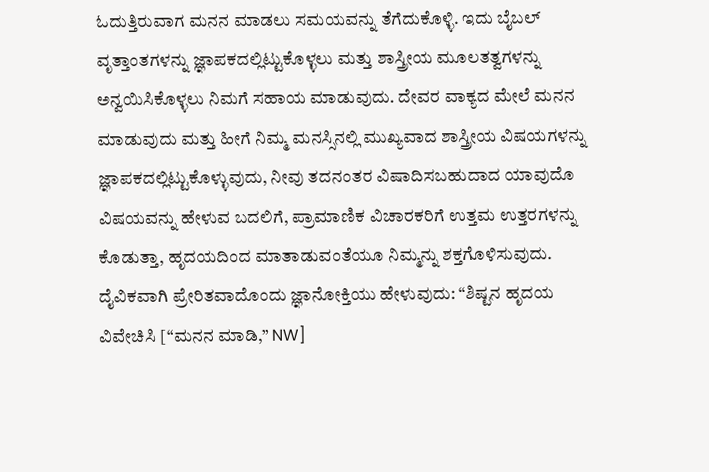ಓದುತ್ತಿರುವಾಗ ಮನನ ಮಾಡಲು ಸಮಯವನ್ನು ತೆಗೆದುಕೊಳ್ಳಿ. ಇದು ಬೈಬಲ್ ವೃತ್ತಾಂತಗಳನ್ನು ಜ್ಞಾಪಕದಲ್ಲಿಟ್ಟುಕೊಳ್ಳಲು ಮತ್ತು ಶಾಸ್ತ್ರೀಯ ಮೂಲತತ್ವಗಳನ್ನು ಅನ್ವಯಿಸಿಕೊಳ್ಳಲು ನಿಮಗೆ ಸಹಾಯ ಮಾಡುವುದು. ದೇವರ ವಾಕ್ಯದ ಮೇಲೆ ಮನನ ಮಾಡುವುದು ಮತ್ತು ಹೀಗೆ ನಿಮ್ಮ ಮನಸ್ಸಿನಲ್ಲಿ ಮುಖ್ಯವಾದ ಶಾಸ್ತ್ರೀಯ ವಿಷಯಗಳನ್ನು ಜ್ಞಾಪಕದಲ್ಲಿಟ್ಟುಕೊಳ್ಳುವುದು, ನೀವು ತದನಂತರ ವಿಷಾದಿಸಬಹುದಾದ ಯಾವುದೊ ವಿಷಯವನ್ನು ಹೇಳುವ ಬದಲಿಗೆ, ಪ್ರಾಮಾಣಿಕ ವಿಚಾರಕರಿಗೆ ಉತ್ತಮ ಉತ್ತರಗಳನ್ನು ಕೊಡುತ್ತಾ, ಹೃದಯದಿಂದ ಮಾತಾಡುವಂತೆಯೂ ನಿಮ್ಮನ್ನು ಶಕ್ತಗೊಳಿಸುವುದು. ದೈವಿಕವಾಗಿ ಪ್ರೇರಿತವಾದೊಂದು ಜ್ಞಾನೋಕ್ತಿಯು ಹೇಳುವುದು: “ಶಿಷ್ಟನ ಹೃದಯ ವಿವೇಚಿಸಿ [“ಮನನ ಮಾಡಿ,” NW]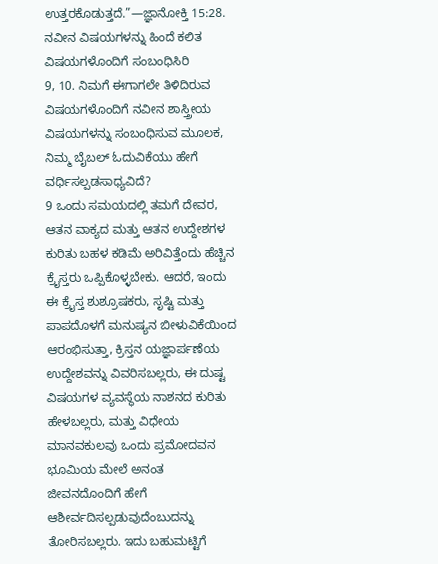ಉತ್ತರಕೊಡುತ್ತದೆ.”—ಜ್ಞಾನೋಕ್ತಿ 15:28.
ನವೀನ ವಿಷಯಗಳನ್ನು ಹಿಂದೆ ಕಲಿತ ವಿಷಯಗಳೊಂದಿಗೆ ಸಂಬಂಧಿಸಿರಿ
9, 10. ನಿಮಗೆ ಈಗಾಗಲೇ ತಿಳಿದಿರುವ ವಿಷಯಗಳೊಂದಿಗೆ ನವೀನ ಶಾಸ್ತ್ರೀಯ ವಿಷಯಗಳನ್ನು ಸಂಬಂಧಿಸುವ ಮೂಲಕ, ನಿಮ್ಮ ಬೈಬಲ್ ಓದುವಿಕೆಯು ಹೇಗೆ ವರ್ಧಿಸಲ್ಪಡಸಾಧ್ಯವಿದೆ?
9 ಒಂದು ಸಮಯದಲ್ಲಿ ತಮಗೆ ದೇವರ, ಆತನ ವಾಕ್ಯದ ಮತ್ತು ಆತನ ಉದ್ದೇಶಗಳ ಕುರಿತು ಬಹಳ ಕಡಿಮೆ ಅರಿವಿತ್ತೆಂದು ಹೆಚ್ಚಿನ ಕ್ರೈಸ್ತರು ಒಪ್ಪಿಕೊಳ್ಳಬೇಕು. ಆದರೆ, ಇಂದು ಈ ಕ್ರೈಸ್ತ ಶುಶ್ರೂಷಕರು, ಸೃಷ್ಟಿ ಮತ್ತು ಪಾಪದೊಳಗೆ ಮನುಷ್ಯನ ಬೀಳುವಿಕೆಯಿಂದ ಆರಂಭಿಸುತ್ತಾ, ಕ್ರಿಸ್ತನ ಯಜ್ಞಾರ್ಪಣೆಯ ಉದ್ದೇಶವನ್ನು ವಿವರಿಸಬಲ್ಲರು, ಈ ದುಷ್ಟ ವಿಷಯಗಳ ವ್ಯವಸ್ಥೆಯ ನಾಶನದ ಕುರಿತು ಹೇಳಬಲ್ಲರು, ಮತ್ತು ವಿಧೇಯ ಮಾನವಕುಲವು ಒಂದು ಪ್ರಮೋದವನ ಭೂಮಿಯ ಮೇಲೆ ಅನಂತ ಜೀವನದೊಂದಿಗೆ ಹೇಗೆ ಆಶೀರ್ವದಿಸಲ್ಪಡುವುದೆಂಬುದನ್ನು ತೋರಿಸಬಲ್ಲರು. ಇದು ಬಹುಮಟ್ಟಿಗೆ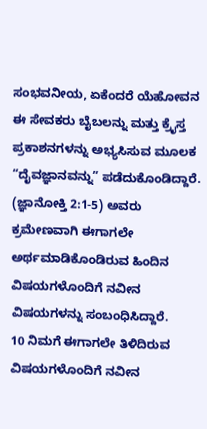ಸಂಭವನೀಯ, ಏಕೆಂದರೆ ಯೆಹೋವನ ಈ ಸೇವಕರು ಬೈಬಲನ್ನು ಮತ್ತು ಕ್ರೈಸ್ತ ಪ್ರಕಾಶನಗಳನ್ನು ಅಭ್ಯಸಿಸುವ ಮೂಲಕ “ದೈವಜ್ಞಾನವನ್ನು” ಪಡೆದುಕೊಂಡಿದ್ದಾರೆ. (ಜ್ಞಾನೋಕ್ತಿ 2:1-5) ಅವರು ಕ್ರಮೇಣವಾಗಿ ಈಗಾಗಲೇ ಅರ್ಥಮಾಡಿಕೊಂಡಿರುವ ಹಿಂದಿನ ವಿಷಯಗಳೊಂದಿಗೆ ನವೀನ ವಿಷಯಗಳನ್ನು ಸಂಬಂಧಿಸಿದ್ದಾರೆ.
10 ನಿಮಗೆ ಈಗಾಗಲೇ ತಿಳಿದಿರುವ ವಿಷಯಗಳೊಂದಿಗೆ ನವೀನ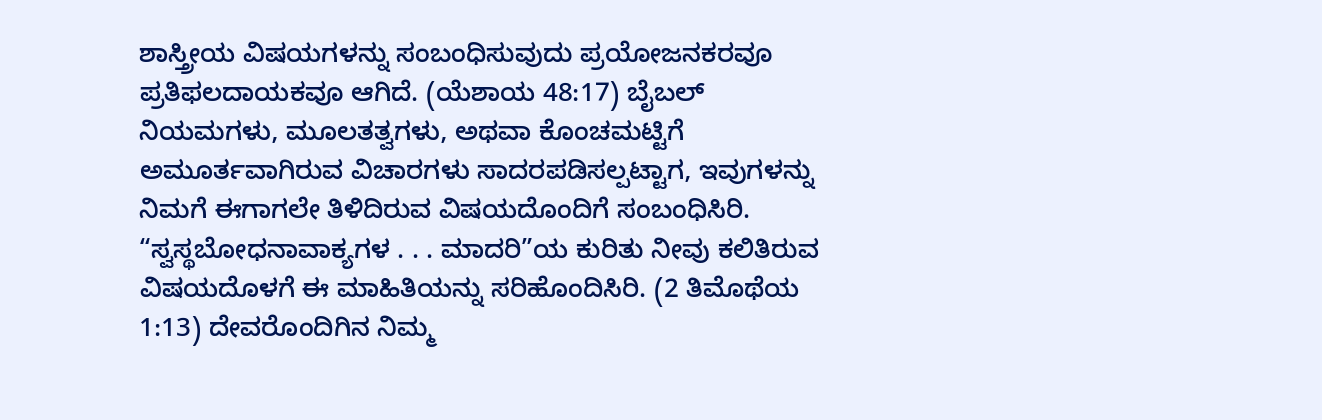ಶಾಸ್ತ್ರೀಯ ವಿಷಯಗಳನ್ನು ಸಂಬಂಧಿಸುವುದು ಪ್ರಯೋಜನಕರವೂ ಪ್ರತಿಫಲದಾಯಕವೂ ಆಗಿದೆ. (ಯೆಶಾಯ 48:17) ಬೈಬಲ್ ನಿಯಮಗಳು, ಮೂಲತತ್ವಗಳು, ಅಥವಾ ಕೊಂಚಮಟ್ಟಿಗೆ ಅಮೂರ್ತವಾಗಿರುವ ವಿಚಾರಗಳು ಸಾದರಪಡಿಸಲ್ಪಟ್ಟಾಗ, ಇವುಗಳನ್ನು ನಿಮಗೆ ಈಗಾಗಲೇ ತಿಳಿದಿರುವ ವಿಷಯದೊಂದಿಗೆ ಸಂಬಂಧಿಸಿರಿ. “ಸ್ವಸ್ಥಬೋಧನಾವಾಕ್ಯಗಳ . . . ಮಾದರಿ”ಯ ಕುರಿತು ನೀವು ಕಲಿತಿರುವ ವಿಷಯದೊಳಗೆ ಈ ಮಾಹಿತಿಯನ್ನು ಸರಿಹೊಂದಿಸಿರಿ. (2 ತಿಮೊಥೆಯ 1:13) ದೇವರೊಂದಿಗಿನ ನಿಮ್ಮ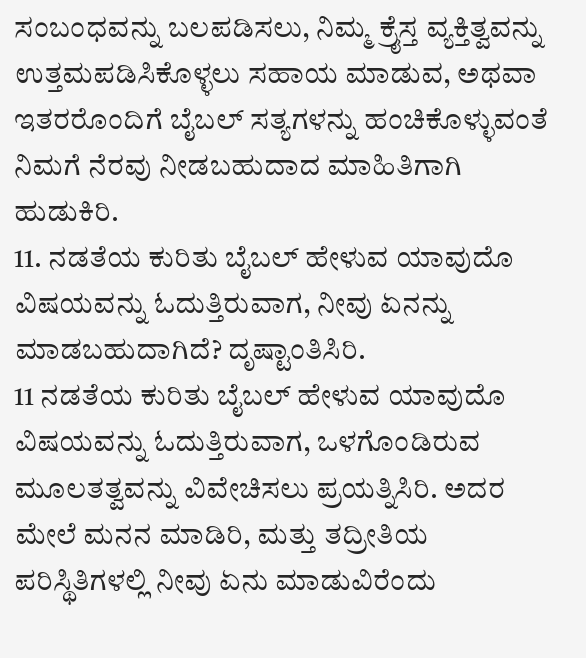ಸಂಬಂಧವನ್ನು ಬಲಪಡಿಸಲು, ನಿಮ್ಮ ಕ್ರೈಸ್ತ ವ್ಯಕ್ತಿತ್ವವನ್ನು ಉತ್ತಮಪಡಿಸಿಕೊಳ್ಳಲು ಸಹಾಯ ಮಾಡುವ, ಅಥವಾ ಇತರರೊಂದಿಗೆ ಬೈಬಲ್ ಸತ್ಯಗಳನ್ನು ಹಂಚಿಕೊಳ್ಳುವಂತೆ ನಿಮಗೆ ನೆರವು ನೀಡಬಹುದಾದ ಮಾಹಿತಿಗಾಗಿ ಹುಡುಕಿರಿ.
11. ನಡತೆಯ ಕುರಿತು ಬೈಬಲ್ ಹೇಳುವ ಯಾವುದೊ ವಿಷಯವನ್ನು ಓದುತ್ತಿರುವಾಗ, ನೀವು ಏನನ್ನು ಮಾಡಬಹುದಾಗಿದೆ? ದೃಷ್ಟಾಂತಿಸಿರಿ.
11 ನಡತೆಯ ಕುರಿತು ಬೈಬಲ್ ಹೇಳುವ ಯಾವುದೊ ವಿಷಯವನ್ನು ಓದುತ್ತಿರುವಾಗ, ಒಳಗೊಂಡಿರುವ ಮೂಲತತ್ವವನ್ನು ವಿವೇಚಿಸಲು ಪ್ರಯತ್ನಿಸಿರಿ. ಅದರ ಮೇಲೆ ಮನನ ಮಾಡಿರಿ, ಮತ್ತು ತದ್ರೀತಿಯ ಪರಿಸ್ಥಿತಿಗಳಲ್ಲಿ ನೀವು ಏನು ಮಾಡುವಿರೆಂದು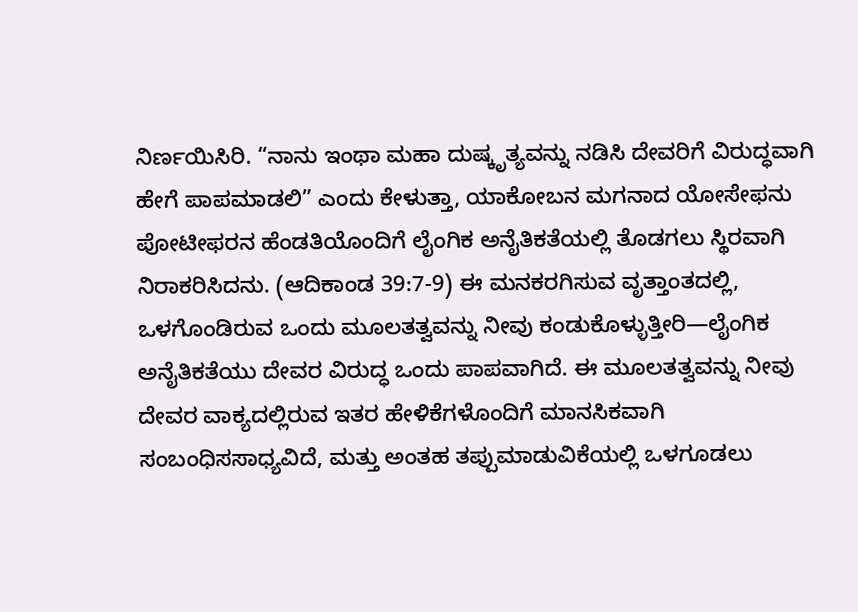ನಿರ್ಣಯಿಸಿರಿ. “ನಾನು ಇಂಥಾ ಮಹಾ ದುಷ್ಕೃತ್ಯವನ್ನು ನಡಿಸಿ ದೇವರಿಗೆ ವಿರುದ್ಧವಾಗಿ ಹೇಗೆ ಪಾಪಮಾಡಲಿ” ಎಂದು ಕೇಳುತ್ತಾ, ಯಾಕೋಬನ ಮಗನಾದ ಯೋಸೇಫನು ಪೋಟೀಫರನ ಹೆಂಡತಿಯೊಂದಿಗೆ ಲೈಂಗಿಕ ಅನೈತಿಕತೆಯಲ್ಲಿ ತೊಡಗಲು ಸ್ಥಿರವಾಗಿ ನಿರಾಕರಿಸಿದನು. (ಆದಿಕಾಂಡ 39:7-9) ಈ ಮನಕರಗಿಸುವ ವೃತ್ತಾಂತದಲ್ಲಿ, ಒಳಗೊಂಡಿರುವ ಒಂದು ಮೂಲತತ್ವವನ್ನು ನೀವು ಕಂಡುಕೊಳ್ಳುತ್ತೀರಿ—ಲೈಂಗಿಕ ಅನೈತಿಕತೆಯು ದೇವರ ವಿರುದ್ಧ ಒಂದು ಪಾಪವಾಗಿದೆ. ಈ ಮೂಲತತ್ವವನ್ನು ನೀವು ದೇವರ ವಾಕ್ಯದಲ್ಲಿರುವ ಇತರ ಹೇಳಿಕೆಗಳೊಂದಿಗೆ ಮಾನಸಿಕವಾಗಿ ಸಂಬಂಧಿಸಸಾಧ್ಯವಿದೆ, ಮತ್ತು ಅಂತಹ ತಪ್ಪುಮಾಡುವಿಕೆಯಲ್ಲಿ ಒಳಗೂಡಲು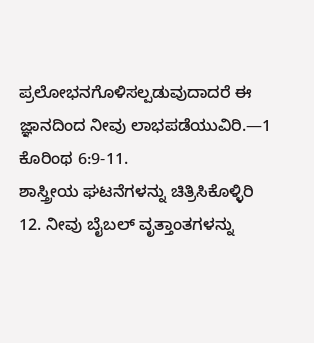ಪ್ರಲೋಭನಗೊಳಿಸಲ್ಪಡುವುದಾದರೆ ಈ ಜ್ಞಾನದಿಂದ ನೀವು ಲಾಭಪಡೆಯುವಿರಿ.—1 ಕೊರಿಂಥ 6:9-11.
ಶಾಸ್ತ್ರೀಯ ಘಟನೆಗಳನ್ನು ಚಿತ್ರಿಸಿಕೊಳ್ಳಿರಿ
12. ನೀವು ಬೈಬಲ್ ವೃತ್ತಾಂತಗಳನ್ನು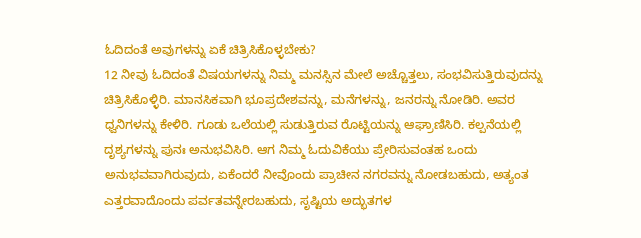ಓದಿದಂತೆ ಅವುಗಳನ್ನು ಏಕೆ ಚಿತ್ರಿಸಿಕೊಳ್ಳಬೇಕು?
12 ನೀವು ಓದಿದಂತೆ ವಿಷಯಗಳನ್ನು ನಿಮ್ಮ ಮನಸ್ಸಿನ ಮೇಲೆ ಅಚ್ಚೊತ್ತಲು, ಸಂಭವಿಸುತ್ತಿರುವುದನ್ನು ಚಿತ್ರಿಸಿಕೊಳ್ಳಿರಿ. ಮಾನಸಿಕವಾಗಿ ಭೂಪ್ರದೇಶವನ್ನು, ಮನೆಗಳನ್ನು, ಜನರನ್ನು ನೋಡಿರಿ. ಅವರ ಧ್ವನಿಗಳನ್ನು ಕೇಳಿರಿ. ಗೂಡು ಒಲೆಯಲ್ಲಿ ಸುಡುತ್ತಿರುವ ರೊಟ್ಟಿಯನ್ನು ಆಘ್ರಾಣಿಸಿರಿ. ಕಲ್ಪನೆಯಲ್ಲಿ ದೃಶ್ಯಗಳನ್ನು ಪುನಃ ಅನುಭವಿಸಿರಿ. ಆಗ ನಿಮ್ಮ ಓದುವಿಕೆಯು ಪ್ರೇರಿಸುವಂತಹ ಒಂದು ಅನುಭವವಾಗಿರುವುದು, ಏಕೆಂದರೆ ನೀವೊಂದು ಪ್ರಾಚೀನ ನಗರವನ್ನು ನೋಡಬಹುದು, ಅತ್ಯಂತ ಎತ್ತರವಾದೊಂದು ಪರ್ವತವನ್ನೇರಬಹುದು, ಸೃಷ್ಟಿಯ ಅದ್ಭುತಗಳ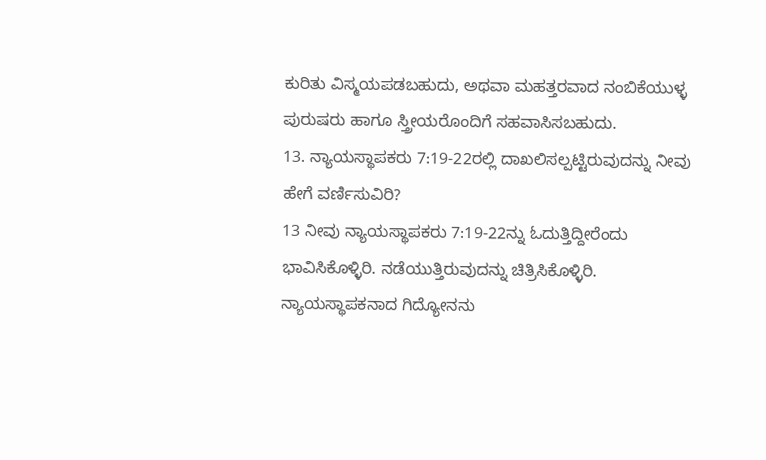ಕುರಿತು ವಿಸ್ಮಯಪಡಬಹುದು, ಅಥವಾ ಮಹತ್ತರವಾದ ನಂಬಿಕೆಯುಳ್ಳ ಪುರುಷರು ಹಾಗೂ ಸ್ತ್ರೀಯರೊಂದಿಗೆ ಸಹವಾಸಿಸಬಹುದು.
13. ನ್ಯಾಯಸ್ಥಾಪಕರು 7:19-22ರಲ್ಲಿ ದಾಖಲಿಸಲ್ಪಟ್ಟಿರುವುದನ್ನು ನೀವು ಹೇಗೆ ವರ್ಣಿಸುವಿರಿ?
13 ನೀವು ನ್ಯಾಯಸ್ಥಾಪಕರು 7:19-22ನ್ನು ಓದುತ್ತಿದ್ದೀರೆಂದು ಭಾವಿಸಿಕೊಳ್ಳಿರಿ. ನಡೆಯುತ್ತಿರುವುದನ್ನು ಚಿತ್ರಿಸಿಕೊಳ್ಳಿರಿ. ನ್ಯಾಯಸ್ಥಾಪಕನಾದ ಗಿದ್ಯೋನನು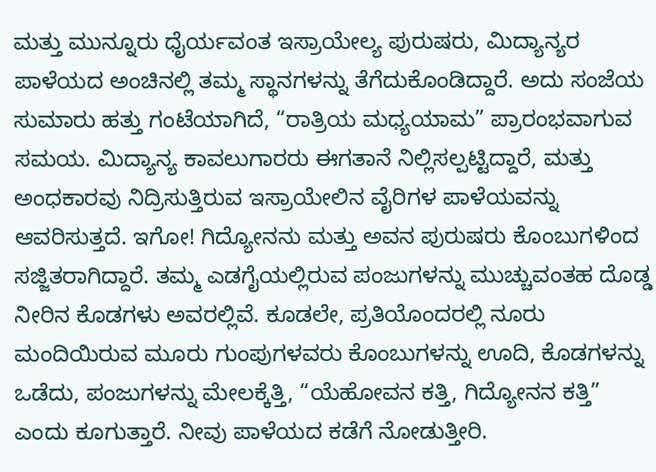ಮತ್ತು ಮುನ್ನೂರು ಧೈರ್ಯವಂತ ಇಸ್ರಾಯೇಲ್ಯ ಪುರುಷರು, ಮಿದ್ಯಾನ್ಯರ ಪಾಳೆಯದ ಅಂಚಿನಲ್ಲಿ ತಮ್ಮ ಸ್ಥಾನಗಳನ್ನು ತೆಗೆದುಕೊಂಡಿದ್ದಾರೆ. ಅದು ಸಂಜೆಯ ಸುಮಾರು ಹತ್ತು ಗಂಟೆಯಾಗಿದೆ, “ರಾತ್ರಿಯ ಮಧ್ಯಯಾಮ” ಪ್ರಾರಂಭವಾಗುವ ಸಮಯ. ಮಿದ್ಯಾನ್ಯ ಕಾವಲುಗಾರರು ಈಗತಾನೆ ನಿಲ್ಲಿಸಲ್ಪಟ್ಟಿದ್ದಾರೆ, ಮತ್ತು ಅಂಧಕಾರವು ನಿದ್ರಿಸುತ್ತಿರುವ ಇಸ್ರಾಯೇಲಿನ ವೈರಿಗಳ ಪಾಳೆಯವನ್ನು ಆವರಿಸುತ್ತದೆ. ಇಗೋ! ಗಿದ್ಯೋನನು ಮತ್ತು ಅವನ ಪುರುಷರು ಕೊಂಬುಗಳಿಂದ ಸಜ್ಜಿತರಾಗಿದ್ದಾರೆ. ತಮ್ಮ ಎಡಗೈಯಲ್ಲಿರುವ ಪಂಜುಗಳನ್ನು ಮುಚ್ಚುವಂತಹ ದೊಡ್ಡ ನೀರಿನ ಕೊಡಗಳು ಅವರಲ್ಲಿವೆ. ಕೂಡಲೇ, ಪ್ರತಿಯೊಂದರಲ್ಲಿ ನೂರು ಮಂದಿಯಿರುವ ಮೂರು ಗುಂಪುಗಳವರು ಕೊಂಬುಗಳನ್ನು ಊದಿ, ಕೊಡಗಳನ್ನು ಒಡೆದು, ಪಂಜುಗಳನ್ನು ಮೇಲಕ್ಕೆತ್ತಿ, “ಯೆಹೋವನ ಕತ್ತಿ, ಗಿದ್ಯೋನನ ಕತ್ತಿ” ಎಂದು ಕೂಗುತ್ತಾರೆ. ನೀವು ಪಾಳೆಯದ ಕಡೆಗೆ ನೋಡುತ್ತೀರಿ.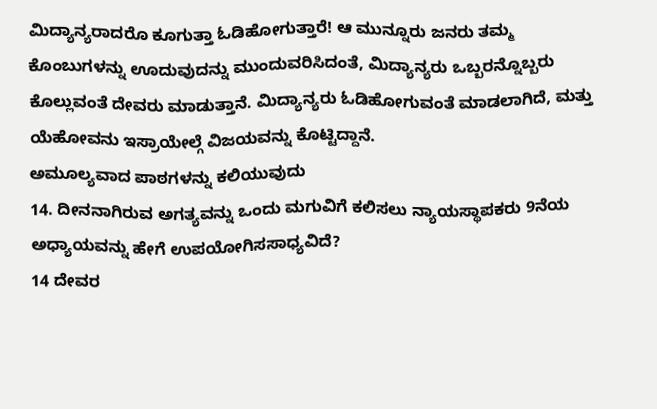ಮಿದ್ಯಾನ್ಯರಾದರೊ ಕೂಗುತ್ತಾ ಓಡಿಹೋಗುತ್ತಾರೆ! ಆ ಮುನ್ನೂರು ಜನರು ತಮ್ಮ ಕೊಂಬುಗಳನ್ನು ಊದುವುದನ್ನು ಮುಂದುವರಿಸಿದಂತೆ, ಮಿದ್ಯಾನ್ಯರು ಒಬ್ಬರನ್ನೊಬ್ಬರು ಕೊಲ್ಲುವಂತೆ ದೇವರು ಮಾಡುತ್ತಾನೆ. ಮಿದ್ಯಾನ್ಯರು ಓಡಿಹೋಗುವಂತೆ ಮಾಡಲಾಗಿದೆ, ಮತ್ತು ಯೆಹೋವನು ಇಸ್ರಾಯೇಲ್ಗೆ ವಿಜಯವನ್ನು ಕೊಟ್ಟಿದ್ದಾನೆ.
ಅಮೂಲ್ಯವಾದ ಪಾಠಗಳನ್ನು ಕಲಿಯುವುದು
14. ದೀನನಾಗಿರುವ ಅಗತ್ಯವನ್ನು ಒಂದು ಮಗುವಿಗೆ ಕಲಿಸಲು ನ್ಯಾಯಸ್ಥಾಪಕರು 9ನೆಯ ಅಧ್ಯಾಯವನ್ನು ಹೇಗೆ ಉಪಯೋಗಿಸಸಾಧ್ಯವಿದೆ?
14 ದೇವರ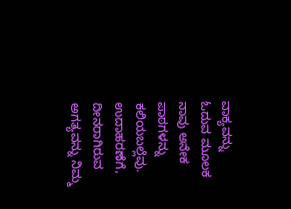ವಾಕ್ಯವನ್ನು ಓದುವ ಮೂಲಕ ನಾವು ಅನೇಕ ಪಾಠಗಳನ್ನು ಕಲಿಯಬಲ್ಲೆವು. ಉದಾಹರಣೆಗೆ, ದೀನರಾಗಿರುವ ಅಗತ್ಯವನ್ನು ನಿಮ್ಮ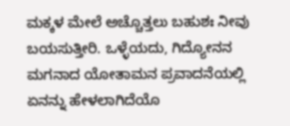ಮಕ್ಕಳ ಮೇಲೆ ಅಚ್ಚೊತ್ತಲು ಬಹುಶಃ ನೀವು ಬಯಸುತ್ತೀರಿ. ಒಳ್ಳೆಯದು, ಗಿದ್ಯೋನನ ಮಗನಾದ ಯೋತಾಮನ ಪ್ರವಾದನೆಯಲ್ಲಿ ಏನನ್ನು ಹೇಳಲಾಗಿದೆಯೊ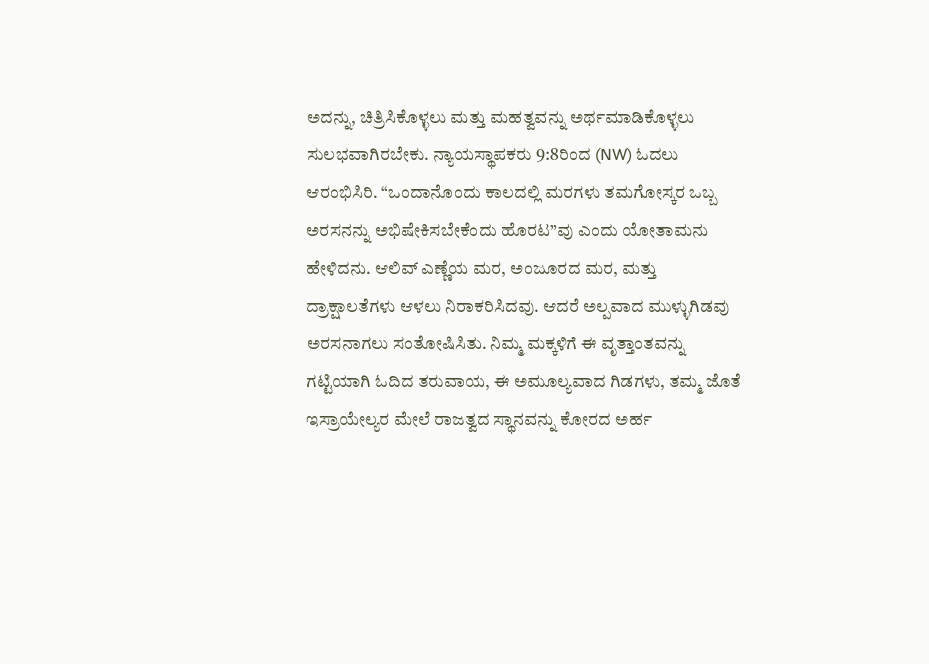ಅದನ್ನು, ಚಿತ್ರಿಸಿಕೊಳ್ಳಲು ಮತ್ತು ಮಹತ್ವವನ್ನು ಅರ್ಥಮಾಡಿಕೊಳ್ಳಲು ಸುಲಭವಾಗಿರಬೇಕು. ನ್ಯಾಯಸ್ಥಾಪಕರು 9:8ರಿಂದ (NW) ಓದಲು ಆರಂಭಿಸಿರಿ. “ಒಂದಾನೊಂದು ಕಾಲದಲ್ಲಿ ಮರಗಳು ತಮಗೋಸ್ಕರ ಒಬ್ಬ ಅರಸನನ್ನು ಅಭಿಷೇಕಿಸಬೇಕೆಂದು ಹೊರಟ”ವು ಎಂದು ಯೋತಾಮನು ಹೇಳಿದನು. ಆಲಿವ್ ಎಣ್ಣೆಯ ಮರ, ಅಂಜೂರದ ಮರ, ಮತ್ತು ದ್ರಾಕ್ಷಾಲತೆಗಳು ಆಳಲು ನಿರಾಕರಿಸಿದವು. ಆದರೆ ಅಲ್ಪವಾದ ಮುಳ್ಳುಗಿಡವು ಅರಸನಾಗಲು ಸಂತೋಷಿಸಿತು. ನಿಮ್ಮ ಮಕ್ಕಳಿಗೆ ಈ ವೃತ್ತಾಂತವನ್ನು ಗಟ್ಟಿಯಾಗಿ ಓದಿದ ತರುವಾಯ, ಈ ಅಮೂಲ್ಯವಾದ ಗಿಡಗಳು, ತಮ್ಮ ಜೊತೆ ಇಸ್ರಾಯೇಲ್ಯರ ಮೇಲೆ ರಾಜತ್ವದ ಸ್ಥಾನವನ್ನು ಕೋರದ ಅರ್ಹ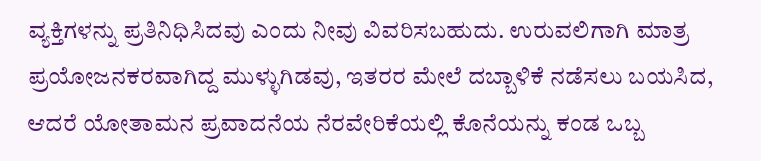ವ್ಯಕ್ತಿಗಳನ್ನು ಪ್ರತಿನಿಧಿಸಿದವು ಎಂದು ನೀವು ವಿವರಿಸಬಹುದು. ಉರುವಲಿಗಾಗಿ ಮಾತ್ರ ಪ್ರಯೋಜನಕರವಾಗಿದ್ದ ಮುಳ್ಳುಗಿಡವು, ಇತರರ ಮೇಲೆ ದಬ್ಬಾಳಿಕೆ ನಡೆಸಲು ಬಯಸಿದ, ಆದರೆ ಯೋತಾಮನ ಪ್ರವಾದನೆಯ ನೆರವೇರಿಕೆಯಲ್ಲಿ ಕೊನೆಯನ್ನು ಕಂಡ ಒಬ್ಬ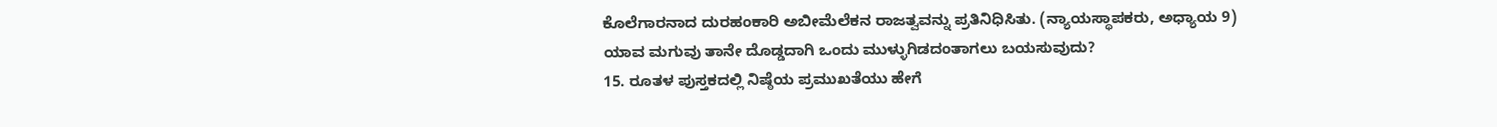ಕೊಲೆಗಾರನಾದ ದುರಹಂಕಾರಿ ಅಬೀಮೆಲೆಕನ ರಾಜತ್ವವನ್ನು ಪ್ರತಿನಿಧಿಸಿತು. (ನ್ಯಾಯಸ್ಥಾಪಕರು, ಅಧ್ಯಾಯ 9) ಯಾವ ಮಗುವು ತಾನೇ ದೊಡ್ಡದಾಗಿ ಒಂದು ಮುಳ್ಳುಗಿಡದಂತಾಗಲು ಬಯಸುವುದು?
15. ರೂತಳ ಪುಸ್ತಕದಲ್ಲಿ ನಿಷ್ಠೆಯ ಪ್ರಮುಖತೆಯು ಹೇಗೆ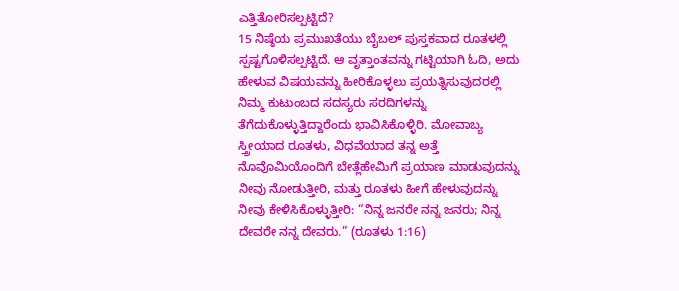ಎತ್ತಿತೋರಿಸಲ್ಪಟ್ಟಿದೆ?
15 ನಿಷ್ಠೆಯ ಪ್ರಮುಖತೆಯು ಬೈಬಲ್ ಪುಸ್ತಕವಾದ ರೂತಳಲ್ಲಿ ಸ್ಪಷ್ಟಗೊಳಿಸಲ್ಪಟ್ಟಿದೆ. ಆ ವೃತ್ತಾಂತವನ್ನು ಗಟ್ಟಿಯಾಗಿ ಓದಿ, ಅದು ಹೇಳುವ ವಿಷಯವನ್ನು ಹೀರಿಕೊಳ್ಳಲು ಪ್ರಯತ್ನಿಸುವುದರಲ್ಲಿ ನಿಮ್ಮ ಕುಟುಂಬದ ಸದಸ್ಯರು ಸರದಿಗಳನ್ನು ತೆಗೆದುಕೊಳ್ಳುತ್ತಿದ್ದಾರೆಂದು ಭಾವಿಸಿಕೊಳ್ಳಿರಿ. ಮೋವಾಬ್ಯ ಸ್ತ್ರೀಯಾದ ರೂತಳು, ವಿಧವೆಯಾದ ತನ್ನ ಅತ್ತೆ ನೊವೊಮಿಯೊಂದಿಗೆ ಬೇತ್ಲೆಹೇಮಿಗೆ ಪ್ರಯಾಣ ಮಾಡುವುದನ್ನು ನೀವು ನೋಡುತ್ತೀರಿ, ಮತ್ತು ರೂತಳು ಹೀಗೆ ಹೇಳುವುದನ್ನು ನೀವು ಕೇಳಿಸಿಕೊಳ್ಳುತ್ತೀರಿ: “ನಿನ್ನ ಜನರೇ ನನ್ನ ಜನರು; ನಿನ್ನ ದೇವರೇ ನನ್ನ ದೇವರು.” (ರೂತಳು 1:16)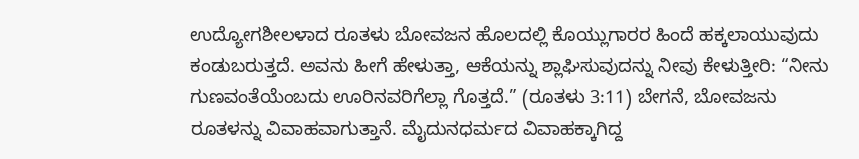ಉದ್ಯೋಗಶೀಲಳಾದ ರೂತಳು ಬೋವಜನ ಹೊಲದಲ್ಲಿ ಕೊಯ್ಲುಗಾರರ ಹಿಂದೆ ಹಕ್ಕಲಾಯುವುದು ಕಂಡುಬರುತ್ತದೆ. ಅವನು ಹೀಗೆ ಹೇಳುತ್ತಾ, ಆಕೆಯನ್ನು ಶ್ಲಾಘಿಸುವುದನ್ನು ನೀವು ಕೇಳುತ್ತೀರಿ: “ನೀನು ಗುಣವಂತೆಯೆಂಬದು ಊರಿನವರಿಗೆಲ್ಲಾ ಗೊತ್ತದೆ.” (ರೂತಳು 3:11) ಬೇಗನೆ, ಬೋವಜನು ರೂತಳನ್ನು ವಿವಾಹವಾಗುತ್ತಾನೆ. ಮೈದುನಧರ್ಮದ ವಿವಾಹಕ್ಕಾಗಿದ್ದ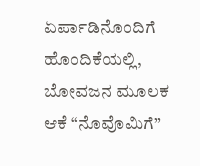ಏರ್ಪಾಡಿನೊಂದಿಗೆ ಹೊಂದಿಕೆಯಲ್ಲಿ, ಬೋವಜನ ಮೂಲಕ ಆಕೆ “ನೊವೊಮಿಗೆ”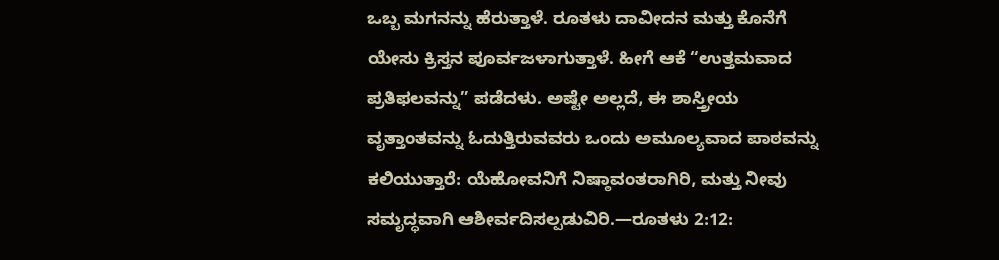ಒಬ್ಬ ಮಗನನ್ನು ಹೆರುತ್ತಾಳೆ. ರೂತಳು ದಾವೀದನ ಮತ್ತು ಕೊನೆಗೆ ಯೇಸು ಕ್ರಿಸ್ತನ ಪೂರ್ವಜಳಾಗುತ್ತಾಳೆ. ಹೀಗೆ ಆಕೆ “ಉತ್ತಮವಾದ ಪ್ರತಿಫಲವನ್ನು” ಪಡೆದಳು. ಅಷ್ಟೇ ಅಲ್ಲದೆ, ಈ ಶಾಸ್ತ್ರೀಯ ವೃತ್ತಾಂತವನ್ನು ಓದುತ್ತಿರುವವರು ಒಂದು ಅಮೂಲ್ಯವಾದ ಪಾಠವನ್ನು ಕಲಿಯುತ್ತಾರೆ: ಯೆಹೋವನಿಗೆ ನಿಷ್ಠಾವಂತರಾಗಿರಿ, ಮತ್ತು ನೀವು ಸಮೃದ್ಧವಾಗಿ ಆಶೀರ್ವದಿಸಲ್ಪಡುವಿರಿ.—ರೂತಳು 2:12: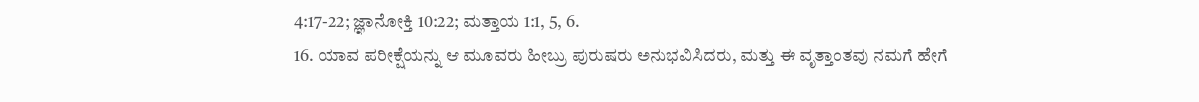4:17-22; ಜ್ಞಾನೋಕ್ತಿ 10:22; ಮತ್ತಾಯ 1:1, 5, 6.
16. ಯಾವ ಪರೀಕ್ಷೆಯನ್ನು ಆ ಮೂವರು ಹೀಬ್ರು ಪುರುಷರು ಅನುಭವಿಸಿದರು, ಮತ್ತು ಈ ವೃತ್ತಾಂತವು ನಮಗೆ ಹೇಗೆ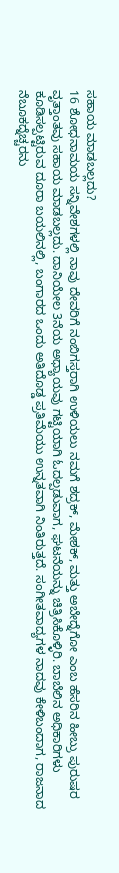ಸಹಾಯ ಮಾಡಬಲ್ಲದು?
16 ಶೋಧನಾಮಯ ಸನ್ನಿವೇಶಗಳಲ್ಲಿ ನಾವು ದೇವರಿಗೆ ನಂಬಿಗಸ್ತರಾಗಿ ಉಳಿಯಲು ನಮಗೆ ಶದ್ರಕ್, ಮೇಶಕ್, ಮತ್ತು ಅಬೇದ್ನೆಗೋ ಎಂಬ ಹೆಸರಿನ ಹೀಬ್ರು ಪುರುಷರ ವೃತ್ತಾಂತವು ಸಹಾಯ ಮಾಡಬಲ್ಲದು. ದಾನಿಯೇಲ 3ನೆಯ ಅಧ್ಯಾಯವು ಗಟ್ಟಿಯಾಗಿ ಓದಲ್ಪಡುವಾಗ, ಘಟನೆಯನ್ನು ಚಿತ್ರಿಸಿಕೊಳ್ಳಿರಿ. ಬಾಬೆಲಿನ ಅಧಿಕಾರಿಗಳು ಕೂಡಿಸಲ್ಪಟ್ಟಿರುವ ದೂರಾ ಬಯಲಿನಲ್ಲಿ, ಬಂಗಾರದ ಒಂದು ಅತಿದೊಡ್ಡ ಪ್ರತಿಮೆಯು ಉನ್ನತವಾಗಿ ನಿಂತಿರುತ್ತದೆ. ಸಂಗೀತವಾದ್ಯಗಳ ನಾದವು ಕೇಳಿಬಂದಾಗ, ರಾಜನಾದ ನೆಬೂಕದ್ನೆಚ್ಚರನು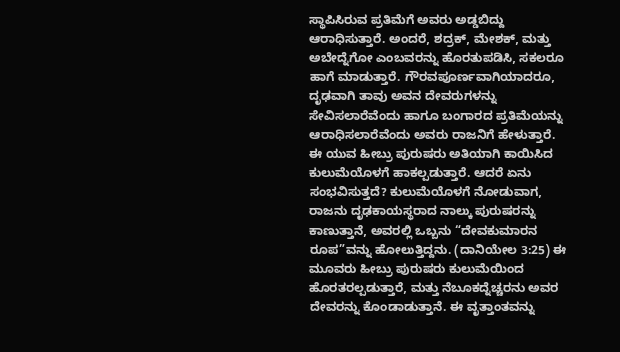ಸ್ಥಾಪಿಸಿರುವ ಪ್ರತಿಮೆಗೆ ಅವರು ಅಡ್ಡಬಿದ್ದು ಆರಾಧಿಸುತ್ತಾರೆ. ಅಂದರೆ, ಶದ್ರಕ್, ಮೇಶಕ್, ಮತ್ತು ಅಬೇದ್ನೆಗೋ ಎಂಬವರನ್ನು ಹೊರತುಪಡಿಸಿ, ಸಕಲರೂ ಹಾಗೆ ಮಾಡುತ್ತಾರೆ. ಗೌರವಪೂರ್ಣವಾಗಿಯಾದರೂ, ದೃಢವಾಗಿ ತಾವು ಅವನ ದೇವರುಗಳನ್ನು ಸೇವಿಸಲಾರೆವೆಂದು ಹಾಗೂ ಬಂಗಾರದ ಪ್ರತಿಮೆಯನ್ನು ಆರಾಧಿಸಲಾರೆವೆಂದು ಅವರು ರಾಜನಿಗೆ ಹೇಳುತ್ತಾರೆ. ಈ ಯುವ ಹೀಬ್ರು ಪುರುಷರು ಅತಿಯಾಗಿ ಕಾಯಿಸಿದ ಕುಲುಮೆಯೊಳಗೆ ಹಾಕಲ್ಪಡುತ್ತಾರೆ. ಆದರೆ ಏನು ಸಂಭವಿಸುತ್ತದೆ? ಕುಲುಮೆಯೊಳಗೆ ನೋಡುವಾಗ, ರಾಜನು ದೃಢಕಾಯಸ್ಥರಾದ ನಾಲ್ಕು ಪುರುಷರನ್ನು ಕಾಣುತ್ತಾನೆ, ಅವರಲ್ಲಿ ಒಬ್ಬನು “ದೇವಕುಮಾರನ ರೂಪ”ವನ್ನು ಹೋಲುತ್ತಿದ್ದನು. (ದಾನಿಯೇಲ 3:25) ಈ ಮೂವರು ಹೀಬ್ರು ಪುರುಷರು ಕುಲುಮೆಯಿಂದ ಹೊರತರಲ್ಪಡುತ್ತಾರೆ, ಮತ್ತು ನೆಬೂಕದ್ನೆಚ್ಚರನು ಅವರ ದೇವರನ್ನು ಕೊಂಡಾಡುತ್ತಾನೆ. ಈ ವೃತ್ತಾಂತವನ್ನು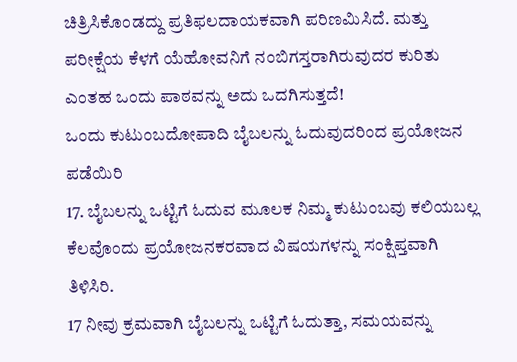ಚಿತ್ರಿಸಿಕೊಂಡದ್ದು ಪ್ರತಿಫಲದಾಯಕವಾಗಿ ಪರಿಣಮಿಸಿದೆ. ಮತ್ತು ಪರೀಕ್ಷೆಯ ಕೆಳಗೆ ಯೆಹೋವನಿಗೆ ನಂಬಿಗಸ್ತರಾಗಿರುವುದರ ಕುರಿತು ಎಂತಹ ಒಂದು ಪಾಠವನ್ನು ಅದು ಒದಗಿಸುತ್ತದೆ!
ಒಂದು ಕುಟುಂಬದೋಪಾದಿ ಬೈಬಲನ್ನು ಓದುವುದರಿಂದ ಪ್ರಯೋಜನ ಪಡೆಯಿರಿ
17. ಬೈಬಲನ್ನು ಒಟ್ಟಿಗೆ ಓದುವ ಮೂಲಕ ನಿಮ್ಮ ಕುಟುಂಬವು ಕಲಿಯಬಲ್ಲ ಕೆಲವೊಂದು ಪ್ರಯೋಜನಕರವಾದ ವಿಷಯಗಳನ್ನು ಸಂಕ್ಷಿಪ್ತವಾಗಿ ತಿಳಿಸಿರಿ.
17 ನೀವು ಕ್ರಮವಾಗಿ ಬೈಬಲನ್ನು ಒಟ್ಟಿಗೆ ಓದುತ್ತಾ, ಸಮಯವನ್ನು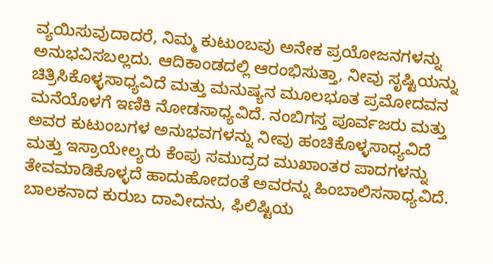ವ್ಯಯಿಸುವುದಾದರೆ, ನಿಮ್ಮ ಕುಟುಂಬವು ಅನೇಕ ಪ್ರಯೋಜನಗಳನ್ನು ಅನುಭವಿಸಬಲ್ಲದು. ಆದಿಕಾಂಡದಲ್ಲಿ ಆರಂಭಿಸುತ್ತಾ, ನೀವು ಸೃಷ್ಟಿಯನ್ನು ಚಿತ್ರಿಸಿಕೊಳ್ಳಸಾಧ್ಯವಿದೆ ಮತ್ತು ಮನುಷ್ಯನ ಮೂಲಭೂತ ಪ್ರಮೋದವನ ಮನೆಯೊಳಗೆ ಇಣಿಕಿ ನೋಡಸಾಧ್ಯವಿದೆ. ನಂಬಿಗಸ್ತ ಪೂರ್ವಜರು ಮತ್ತು ಅವರ ಕುಟುಂಬಗಳ ಅನುಭವಗಳನ್ನು ನೀವು ಹಂಚಿಕೊಳ್ಳಸಾಧ್ಯವಿದೆ ಮತ್ತು ಇಸ್ರಾಯೇಲ್ಯರು ಕೆಂಪು ಸಮುದ್ರದ ಮುಖಾಂತರ ಪಾದಗಳನ್ನು ತೇವಮಾಡಿಕೊಳ್ಳದೆ ಹಾದುಹೋದಂತೆ ಅವರನ್ನು ಹಿಂಬಾಲಿಸಸಾಧ್ಯವಿದೆ. ಬಾಲಕನಾದ ಕುರುಬ ದಾವೀದನು, ಫಿಲಿಷ್ಟಿಯ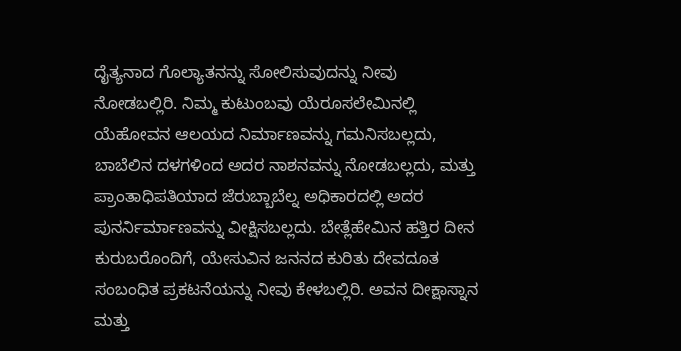ದೈತ್ಯನಾದ ಗೊಲ್ಯಾತನನ್ನು ಸೋಲಿಸುವುದನ್ನು ನೀವು ನೋಡಬಲ್ಲಿರಿ. ನಿಮ್ಮ ಕುಟುಂಬವು ಯೆರೂಸಲೇಮಿನಲ್ಲಿ ಯೆಹೋವನ ಆಲಯದ ನಿರ್ಮಾಣವನ್ನು ಗಮನಿಸಬಲ್ಲದು, ಬಾಬೆಲಿನ ದಳಗಳಿಂದ ಅದರ ನಾಶನವನ್ನು ನೋಡಬಲ್ಲದು, ಮತ್ತು ಪ್ರಾಂತಾಧಿಪತಿಯಾದ ಜೆರುಬ್ಬಾಬೆಲ್ನ ಅಧಿಕಾರದಲ್ಲಿ ಅದರ ಪುನರ್ನಿರ್ಮಾಣವನ್ನು ವೀಕ್ಷಿಸಬಲ್ಲದು. ಬೇತ್ಲೆಹೇಮಿನ ಹತ್ತಿರ ದೀನ ಕುರುಬರೊಂದಿಗೆ, ಯೇಸುವಿನ ಜನನದ ಕುರಿತು ದೇವದೂತ ಸಂಬಂಧಿತ ಪ್ರಕಟನೆಯನ್ನು ನೀವು ಕೇಳಬಲ್ಲಿರಿ. ಅವನ ದೀಕ್ಷಾಸ್ನಾನ ಮತ್ತು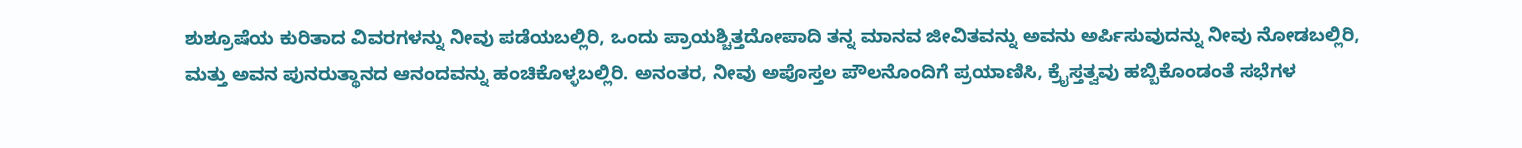ಶುಶ್ರೂಷೆಯ ಕುರಿತಾದ ವಿವರಗಳನ್ನು ನೀವು ಪಡೆಯಬಲ್ಲಿರಿ, ಒಂದು ಪ್ರಾಯಶ್ಚಿತ್ತದೋಪಾದಿ ತನ್ನ ಮಾನವ ಜೀವಿತವನ್ನು ಅವನು ಅರ್ಪಿಸುವುದನ್ನು ನೀವು ನೋಡಬಲ್ಲಿರಿ, ಮತ್ತು ಅವನ ಪುನರುತ್ಥಾನದ ಆನಂದವನ್ನು ಹಂಚಿಕೊಳ್ಳಬಲ್ಲಿರಿ. ಅನಂತರ, ನೀವು ಅಪೊಸ್ತಲ ಪೌಲನೊಂದಿಗೆ ಪ್ರಯಾಣಿಸಿ, ಕ್ರೈಸ್ತತ್ವವು ಹಬ್ಬಿಕೊಂಡಂತೆ ಸಭೆಗಳ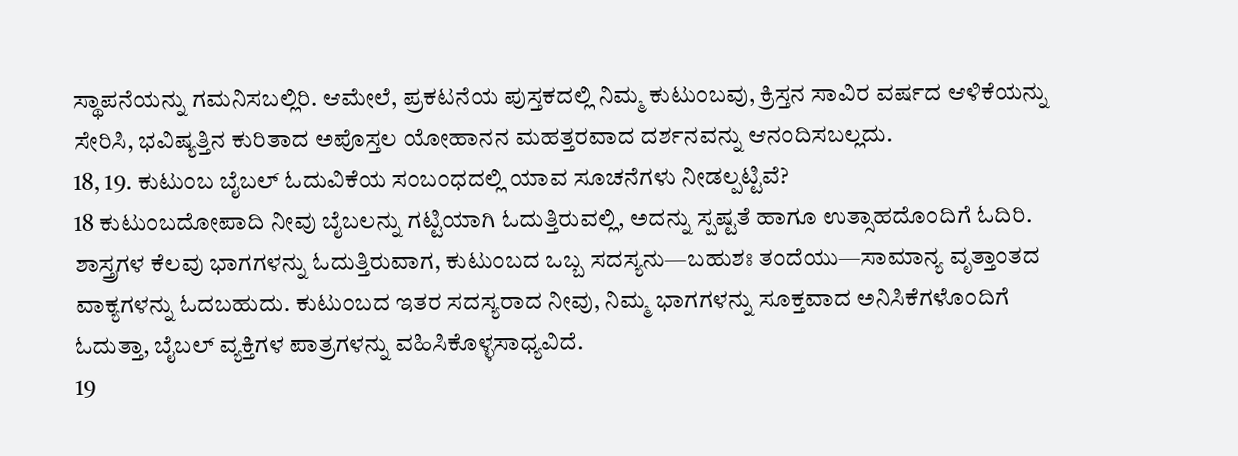ಸ್ಥಾಪನೆಯನ್ನು ಗಮನಿಸಬಲ್ಲಿರಿ. ಆಮೇಲೆ, ಪ್ರಕಟನೆಯ ಪುಸ್ತಕದಲ್ಲಿ ನಿಮ್ಮ ಕುಟುಂಬವು, ಕ್ರಿಸ್ತನ ಸಾವಿರ ವರ್ಷದ ಆಳಿಕೆಯನ್ನು ಸೇರಿಸಿ, ಭವಿಷ್ಯತ್ತಿನ ಕುರಿತಾದ ಅಪೊಸ್ತಲ ಯೋಹಾನನ ಮಹತ್ತರವಾದ ದರ್ಶನವನ್ನು ಆನಂದಿಸಬಲ್ಲದು.
18, 19. ಕುಟುಂಬ ಬೈಬಲ್ ಓದುವಿಕೆಯ ಸಂಬಂಧದಲ್ಲಿ ಯಾವ ಸೂಚನೆಗಳು ನೀಡಲ್ಪಟ್ಟಿವೆ?
18 ಕುಟುಂಬದೋಪಾದಿ ನೀವು ಬೈಬಲನ್ನು ಗಟ್ಟಿಯಾಗಿ ಓದುತ್ತಿರುವಲ್ಲಿ, ಅದನ್ನು ಸ್ಪಷ್ಟತೆ ಹಾಗೂ ಉತ್ಸಾಹದೊಂದಿಗೆ ಓದಿರಿ. ಶಾಸ್ತ್ರಗಳ ಕೆಲವು ಭಾಗಗಳನ್ನು ಓದುತ್ತಿರುವಾಗ, ಕುಟುಂಬದ ಒಬ್ಬ ಸದಸ್ಯನು—ಬಹುಶಃ ತಂದೆಯು—ಸಾಮಾನ್ಯ ವೃತ್ತಾಂತದ ವಾಕ್ಯಗಳನ್ನು ಓದಬಹುದು. ಕುಟುಂಬದ ಇತರ ಸದಸ್ಯರಾದ ನೀವು, ನಿಮ್ಮ ಭಾಗಗಳನ್ನು ಸೂಕ್ತವಾದ ಅನಿಸಿಕೆಗಳೊಂದಿಗೆ ಓದುತ್ತಾ, ಬೈಬಲ್ ವ್ಯಕ್ತಿಗಳ ಪಾತ್ರಗಳನ್ನು ವಹಿಸಿಕೊಳ್ಳಸಾಧ್ಯವಿದೆ.
19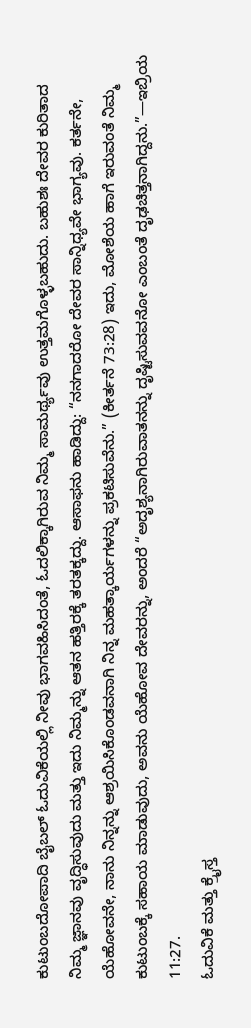ಕುಟುಂಬದೋಪಾದಿ ಬೈಬಲ್ ಓದುವಿಕೆಯಲ್ಲಿ ನೀವು ಭಾಗವಹಿಸಿದಂತೆ, ಓದಲಿಕ್ಕಾಗಿರುವ ನಿಮ್ಮ ಸಾಮರ್ಥ್ಯವು ಉತ್ತಮಗೊಳ್ಳಬಹುದು. ಬಹುಶಃ ದೇವರ ಕುರಿತಾದ ನಿಮ್ಮ ಜ್ಞಾನವು ವೃದ್ಧಿಸುವುದು ಮತ್ತು ಇದು ನಿಮ್ಮನ್ನು ಆತನ ಹತ್ತಿರಕ್ಕೆ ತರತಕ್ಕದ್ದು. ಆಸಾಫನು ಹಾಡಿದ್ದು: “ನನಗಾದರೋ ದೇವರ ಸಾನ್ನಿಧ್ಯವೇ ಭಾಗ್ಯವು. ಕರ್ತನೇ, ಯೆಹೋವನೇ, ನಾನು ನಿನ್ನನ್ನು ಆಶ್ರಯಿಸಿಕೊಂಡವನಾಗಿ ನಿನ್ನ ಮಹತ್ಕಾರ್ಯಗಳನ್ನು ಪ್ರಕಟಿಸುವೆನು.” (ಕೀರ್ತನೆ 73:28) ಇದು, ಮೋಶೆಯ ಹಾಗೆ ಇರುವಂತೆ ನಿಮ್ಮ ಕುಟುಂಬಕ್ಕೆ ಸಹಾಯ ಮಾಡುವುದು, ಅವನು ಯೆಹೋವ ದೇವರನ್ನು, ಅಂದರೆ “ಅದೃಶ್ಯನಾಗಿರುವಾತನನ್ನು ದೃಷ್ಟಿಸುವವನೋ ಎಂಬಂತೆ ದೃಢಚಿತ್ತನಾಗಿದ್ದನು.”—ಇಬ್ರಿಯ 11:27.
ಓದುವಿಕೆ ಮತ್ತು ಕ್ರೈಸ್ತ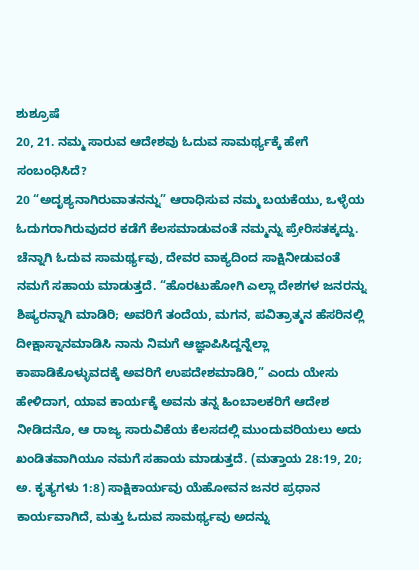ಶುಶ್ರೂಷೆ
20, 21. ನಮ್ಮ ಸಾರುವ ಆದೇಶವು ಓದುವ ಸಾಮರ್ಥ್ಯಕ್ಕೆ ಹೇಗೆ ಸಂಬಂಧಿಸಿದೆ?
20 “ಅದೃಶ್ಯನಾಗಿರುವಾತನನ್ನು” ಆರಾಧಿಸುವ ನಮ್ಮ ಬಯಕೆಯು, ಒಳ್ಳೆಯ ಓದುಗರಾಗಿರುವುದರ ಕಡೆಗೆ ಕೆಲಸಮಾಡುವಂತೆ ನಮ್ಮನ್ನು ಪ್ರೇರಿಸತಕ್ಕದ್ದು. ಚೆನ್ನಾಗಿ ಓದುವ ಸಾಮರ್ಥ್ಯವು, ದೇವರ ವಾಕ್ಯದಿಂದ ಸಾಕ್ಷಿನೀಡುವಂತೆ ನಮಗೆ ಸಹಾಯ ಮಾಡುತ್ತದೆ. “ಹೊರಟುಹೋಗಿ ಎಲ್ಲಾ ದೇಶಗಳ ಜನರನ್ನು ಶಿಷ್ಯರನ್ನಾಗಿ ಮಾಡಿರಿ; ಅವರಿಗೆ ತಂದೆಯ, ಮಗನ, ಪವಿತ್ರಾತ್ಮನ ಹೆಸರಿನಲ್ಲಿ ದೀಕ್ಷಾಸ್ನಾನಮಾಡಿಸಿ ನಾನು ನಿಮಗೆ ಆಜ್ಞಾಪಿಸಿದ್ದನ್ನೆಲ್ಲಾ ಕಾಪಾಡಿಕೊಳ್ಳುವದಕ್ಕೆ ಅವರಿಗೆ ಉಪದೇಶಮಾಡಿರಿ,” ಎಂದು ಯೇಸು ಹೇಳಿದಾಗ, ಯಾವ ಕಾರ್ಯಕ್ಕೆ ಅವನು ತನ್ನ ಹಿಂಬಾಲಕರಿಗೆ ಆದೇಶ ನೀಡಿದನೊ, ಆ ರಾಜ್ಯ ಸಾರುವಿಕೆಯ ಕೆಲಸದಲ್ಲಿ ಮುಂದುವರಿಯಲು ಅದು ಖಂಡಿತವಾಗಿಯೂ ನಮಗೆ ಸಹಾಯ ಮಾಡುತ್ತದೆ. (ಮತ್ತಾಯ 28:19, 20; ಅ. ಕೃತ್ಯಗಳು 1:8) ಸಾಕ್ಷಿಕಾರ್ಯವು ಯೆಹೋವನ ಜನರ ಪ್ರಧಾನ ಕಾರ್ಯವಾಗಿದೆ, ಮತ್ತು ಓದುವ ಸಾಮರ್ಥ್ಯವು ಅದನ್ನು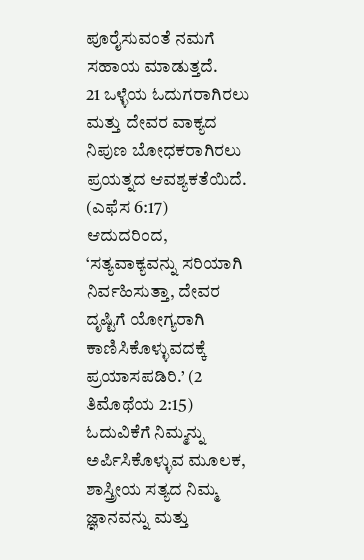ಪೂರೈಸುವಂತೆ ನಮಗೆ ಸಹಾಯ ಮಾಡುತ್ತದೆ.
21 ಒಳ್ಳೆಯ ಓದುಗರಾಗಿರಲು ಮತ್ತು ದೇವರ ವಾಕ್ಯದ ನಿಪುಣ ಬೋಧಕರಾಗಿರಲು ಪ್ರಯತ್ನದ ಆವಶ್ಯಕತೆಯಿದೆ. (ಎಫೆಸ 6:17) ಆದುದರಿಂದ, ‘ಸತ್ಯವಾಕ್ಯವನ್ನು ಸರಿಯಾಗಿ ನಿರ್ವಹಿಸುತ್ತಾ, ದೇವರ ದೃಷ್ಟಿಗೆ ಯೋಗ್ಯರಾಗಿ ಕಾಣಿಸಿಕೊಳ್ಳುವದಕ್ಕೆ ಪ್ರಯಾಸಪಡಿರಿ.’ (2 ತಿಮೊಥೆಯ 2:15) ಓದುವಿಕೆಗೆ ನಿಮ್ಮನ್ನು ಅರ್ಪಿಸಿಕೊಳ್ಳುವ ಮೂಲಕ, ಶಾಸ್ತ್ರೀಯ ಸತ್ಯದ ನಿಮ್ಮ ಜ್ಞಾನವನ್ನು ಮತ್ತು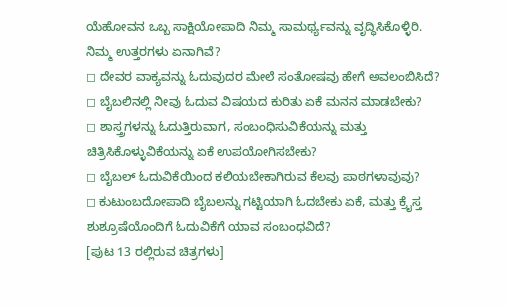ಯೆಹೋವನ ಒಬ್ಬ ಸಾಕ್ಷಿಯೋಪಾದಿ ನಿಮ್ಮ ಸಾಮರ್ಥ್ಯವನ್ನು ವೃದ್ಧಿಸಿಕೊಳ್ಳಿರಿ.
ನಿಮ್ಮ ಉತ್ತರಗಳು ಏನಾಗಿವೆ?
◻ ದೇವರ ವಾಕ್ಯವನ್ನು ಓದುವುದರ ಮೇಲೆ ಸಂತೋಷವು ಹೇಗೆ ಅವಲಂಬಿಸಿದೆ?
◻ ಬೈಬಲಿನಲ್ಲಿ ನೀವು ಓದುವ ವಿಷಯದ ಕುರಿತು ಏಕೆ ಮನನ ಮಾಡಬೇಕು?
◻ ಶಾಸ್ತ್ರಗಳನ್ನು ಓದುತ್ತಿರುವಾಗ, ಸಂಬಂಧಿಸುವಿಕೆಯನ್ನು ಮತ್ತು ಚಿತ್ರಿಸಿಕೊಳ್ಳುವಿಕೆಯನ್ನು ಏಕೆ ಉಪಯೋಗಿಸಬೇಕು?
◻ ಬೈಬಲ್ ಓದುವಿಕೆಯಿಂದ ಕಲಿಯಬೇಕಾಗಿರುವ ಕೆಲವು ಪಾಠಗಳಾವುವು?
◻ ಕುಟುಂಬದೋಪಾದಿ ಬೈಬಲನ್ನು ಗಟ್ಟಿಯಾಗಿ ಓದಬೇಕು ಏಕೆ, ಮತ್ತು ಕ್ರೈಸ್ತ ಶುಶ್ರೂಷೆಯೊಂದಿಗೆ ಓದುವಿಕೆಗೆ ಯಾವ ಸಂಬಂಧವಿದೆ?
[ಪುಟ 13 ರಲ್ಲಿರುವ ಚಿತ್ರಗಳು]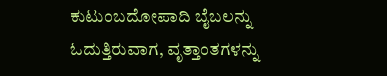ಕುಟುಂಬದೋಪಾದಿ ಬೈಬಲನ್ನು ಓದುತ್ತಿರುವಾಗ, ವೃತ್ತಾಂತಗಳನ್ನು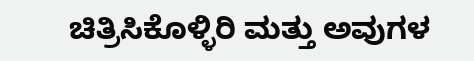ಚಿತ್ರಿಸಿಕೊಳ್ಳಿರಿ ಮತ್ತು ಅವುಗಳ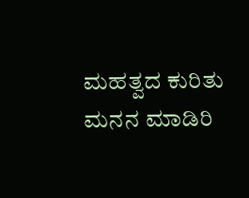ಮಹತ್ವದ ಕುರಿತು ಮನನ ಮಾಡಿರಿ